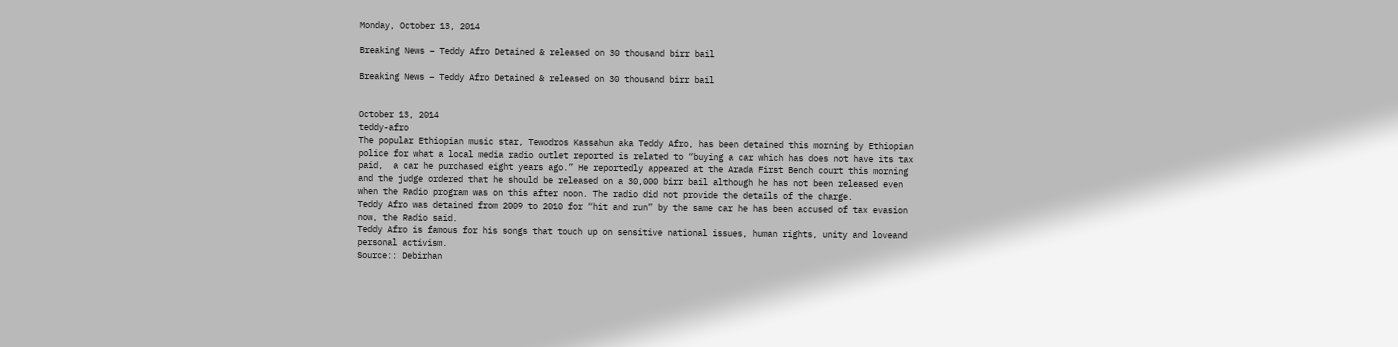Monday, October 13, 2014

Breaking News – Teddy Afro Detained & released on 30 thousand birr bail

Breaking News – Teddy Afro Detained & released on 30 thousand birr bail


October 13, 2014
teddy-afro
The popular Ethiopian music star, Tewodros Kassahun aka Teddy Afro, has been detained this morning by Ethiopian police for what a local media radio outlet reported is related to “buying a car which has does not have its tax paid,  a car he purchased eight years ago.” He reportedly appeared at the Arada First Bench court this morning and the judge ordered that he should be released on a 30,000 birr bail although he has not been released even when the Radio program was on this after noon. The radio did not provide the details of the charge.
Teddy Afro was detained from 2009 to 2010 for “hit and run” by the same car he has been accused of tax evasion now, the Radio said.
Teddy Afro is famous for his songs that touch up on sensitive national issues, human rights, unity and loveand personal activism.
Source:: Debirhan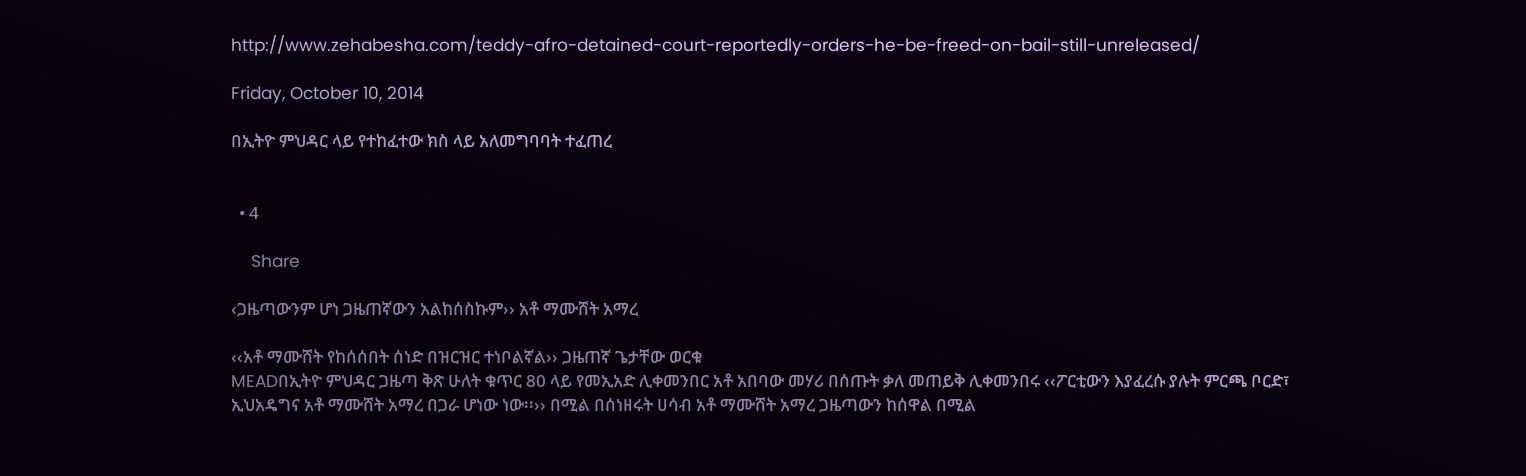http://www.zehabesha.com/teddy-afro-detained-court-reportedly-orders-he-be-freed-on-bail-still-unreleased/

Friday, October 10, 2014

በኢትዮ ምህዳር ላይ የተከፈተው ክስ ላይ አለመግባባት ተፈጠረ


  • 4

    Share

‹ጋዜጣውንም ሆነ ጋዜጠኛውን አልከሰስኩም›› አቶ ማሙሸት አማረ

‹‹አቶ ማሙሸት የከሰሰበት ሰነድ በዝርዝር ተነቦልኛል›› ጋዜጠኛ ጌታቸው ወርቁ
MEADበኢትዮ ምህዳር ጋዜጣ ቅጽ ሁለት ቁጥር 80 ላይ የመኢአድ ሊቀመንበር አቶ አበባው መሃሪ በሰጡት ቃለ መጠይቅ ሊቀመንበሩ ‹‹ፖርቲውን እያፈረሱ ያሉት ምርጫ ቦርድ፣ ኢህአዴግና አቶ ማሙሸት አማረ በጋራ ሆነው ነው፡፡›› በሚል በሰነዘሩት ሀሳብ አቶ ማሙሸት አማረ ጋዜጣውን ከሰዋል በሚል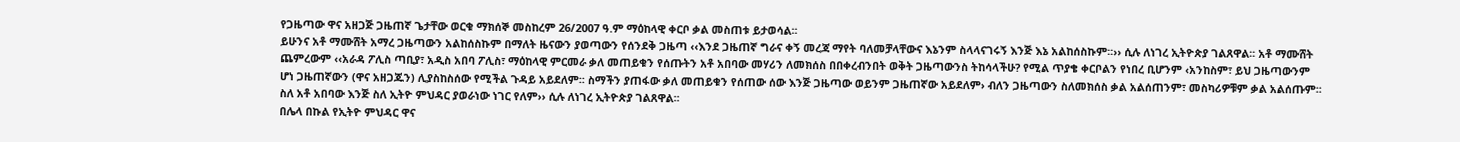የጋዜጣው ዋና አዘጋጅ ጋዜጠኛ ጌታቸው ወርቁ ማክሰኞ መስከረም 26/2007 ዓ.ም ማዕከላዊ ቀርቦ ቃል መስጠቱ ይታወሳል፡፡
ይሁንና አቶ ማሙሸት አማረ ጋዜጣውን አልከሰስኩም በማለት ዜናውን ያወጣውን የሰንደቅ ጋዜጣ ‹‹እንደ ጋዜጠኛ ግራና ቀኝ መረጃ ማየት ባለመቻላቸውና እኔንም ስላላናገሩኝ እንጅ እኔ አልከሰስኩም፡፡›› ሲሉ ለነገረ ኢትዮጵያ ገልጸዋል፡፡ አቶ ማሙሸት ጨምረውም ‹‹አራዳ ፖሊስ ጣቢያ፣ አዲስ አበባ ፖሊስ፣ ማዕከላዊ ምርመራ ቃለ መጠይቁን የሰጡትን አቶ አበባው መሃሪን ለመክሰስ በበቀረብንበት ወቅት ጋዜጣውንስ ትከሳላችሁ? የሚል ጥያቄ ቀርቦልን የነበረ ቢሆንም ‹አንከስም፣ ይህ ጋዜጣውንም ሆነ ጋዜጠኛውን (ዋና አዘጋጁን) ሊያስከስሰው የሚችል ጉዳይ አይደለም፡፡ ስማችን ያጠፋው ቃለ መጠይቁን የሰጠው ሰው እንጅ ጋዜጣው ወይንም ጋዜጠኛው አይደለም› ብለን ጋዜጣውን ስለመክሰስ ቃል አልሰጠንም፣ መስካሪዎቹም ቃል አልሰጡም፡፡ ስለ አቶ አበባው እንጅ ስለ ኢትዮ ምህዳር ያወራነው ነገር የለም›› ሲሉ ለነገረ ኢትዮጵያ ገልጸዋል፡፡
በሌላ በኩል የኢትዮ ምህዳር ዋና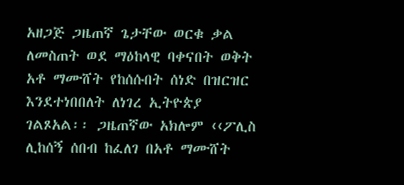አዘጋጅ ጋዜጠኛ ጌታቸው ወርቁ ቃል ለመስጠት ወደ ማዕከላዊ ባቀናበት ወቅት አቶ ማሙሸት የከሰሱበት ሰነድ በዝርዝር እንደተነበበለት ለነገረ ኢትዮጵያ ገልጾአል፡፡ ጋዜጠኛው አክሎም ‹‹ፖሊስ ሊከሰኝ ሰበብ ከፈለገ በአቶ ማሙሸት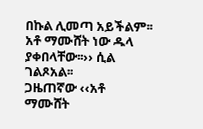በኩል ሊመጣ አይችልም፡፡ አቶ ማሙሸት ነው ዱላ ያቀበላቸው፡፡›› ሲል ገልጾአል፡፡
ጋዜጠኛው ‹‹አቶ ማሙሸት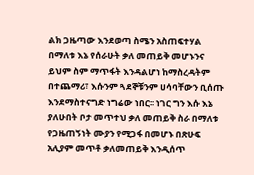ልክ ጋዜጣው እንደወጣ ስሜን አስጠፍተሃል በማለቱ እኔ የሰራሁት ቃለ መጠይቅ መሆኑንና ይህም ስም ማጥፋት እንዳልሆነ ከማስረዳትም በተጨማሪ፣ እሱንም ጓደኞቹንም ሀሳባቸውን ቢሰጡ እንደማስተናግድ ነግሬው ነበር፡፡ ነገር ግን እሱ እኔ ያለሁበት ቦታ መጥተህ ቃለ መጠይቅ ስራ በማለቱ የጋዜጠኝነት ሙያን የሚጋፋ በመሆኑ በጽሁፍ አሊያም መጥቶ ቃለመጠይቅ እንዲሰጥ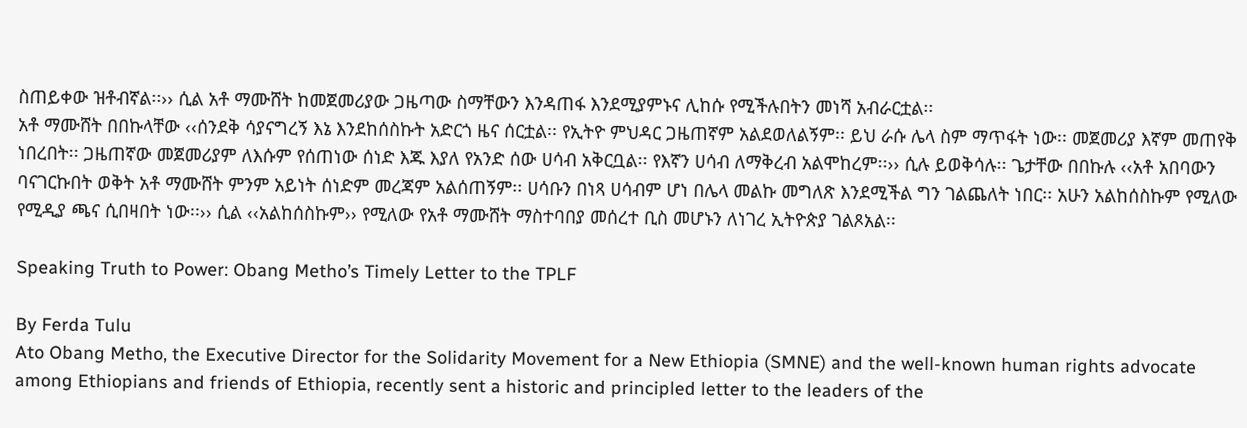ስጠይቀው ዝቶብኛል፡፡›› ሲል አቶ ማሙሸት ከመጀመሪያው ጋዜጣው ስማቸውን እንዳጠፋ እንደሚያምኑና ሊከሱ የሚችሉበትን መነሻ አብራርቷል፡፡
አቶ ማሙሸት በበኩላቸው ‹‹ሰንደቅ ሳያናግረኝ እኔ እንደከሰስኩት አድርጎ ዜና ሰርቷል፡፡ የኢትዮ ምህዳር ጋዜጠኛም አልደወለልኝም፡፡ ይህ ራሱ ሌላ ስም ማጥፋት ነው፡፡ መጀመሪያ እኛም መጠየቅ ነበረበት፡፡ ጋዜጠኛው መጀመሪያም ለእሱም የሰጠነው ሰነድ እጁ እያለ የአንድ ሰው ሀሳብ አቅርቧል፡፡ የእኛን ሀሳብ ለማቅረብ አልሞከረም፡፡›› ሲሉ ይወቅሳሉ፡፡ ጌታቸው በበኩሉ ‹‹አቶ አበባውን ባናገርኩበት ወቅት አቶ ማሙሸት ምንም አይነት ሰነድም መረጃም አልሰጠኝም፡፡ ሀሳቡን በነጻ ሀሳብም ሆነ በሌላ መልኩ መግለጽ እንደሚችል ግን ገልጨለት ነበር፡፡ አሁን አልከሰስኩም የሚለው የሚዲያ ጫና ሲበዛበት ነው፡፡›› ሲል ‹‹አልከሰስኩም›› የሚለው የአቶ ማሙሸት ማስተባበያ መሰረተ ቢስ መሆኑን ለነገረ ኢትዮጵያ ገልጾአል፡፡

Speaking Truth to Power: Obang Metho’s Timely Letter to the TPLF

By Ferda Tulu
Ato Obang Metho, the Executive Director for the Solidarity Movement for a New Ethiopia (SMNE) and the well-known human rights advocate among Ethiopians and friends of Ethiopia, recently sent a historic and principled letter to the leaders of the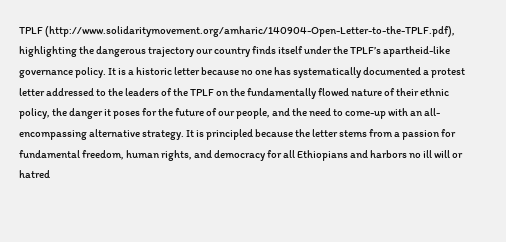TPLF (http://www.solidaritymovement.org/amharic/140904-Open-Letter-to-the-TPLF.pdf), highlighting the dangerous trajectory our country finds itself under the TPLF’s apartheid-like governance policy. It is a historic letter because no one has systematically documented a protest letter addressed to the leaders of the TPLF on the fundamentally flowed nature of their ethnic policy, the danger it poses for the future of our people, and the need to come-up with an all-encompassing alternative strategy. It is principled because the letter stems from a passion for fundamental freedom, human rights, and democracy for all Ethiopians and harbors no ill will or hatred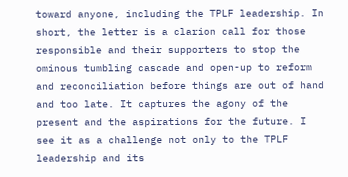toward anyone, including the TPLF leadership. In short, the letter is a clarion call for those responsible and their supporters to stop the ominous tumbling cascade and open-up to reform and reconciliation before things are out of hand and too late. It captures the agony of the present and the aspirations for the future. I see it as a challenge not only to the TPLF leadership and its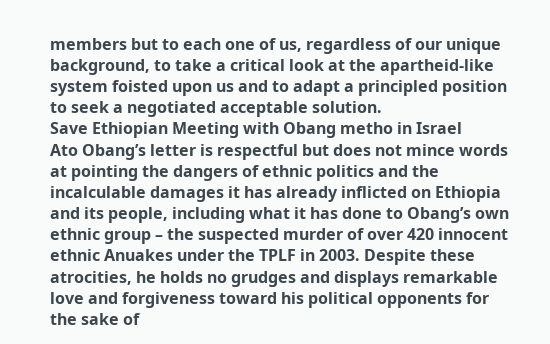members but to each one of us, regardless of our unique background, to take a critical look at the apartheid-like system foisted upon us and to adapt a principled position to seek a negotiated acceptable solution.
Save Ethiopian Meeting with Obang metho in Israel
Ato Obang’s letter is respectful but does not mince words at pointing the dangers of ethnic politics and the incalculable damages it has already inflicted on Ethiopia and its people, including what it has done to Obang’s own ethnic group – the suspected murder of over 420 innocent ethnic Anuakes under the TPLF in 2003. Despite these atrocities, he holds no grudges and displays remarkable love and forgiveness toward his political opponents for the sake of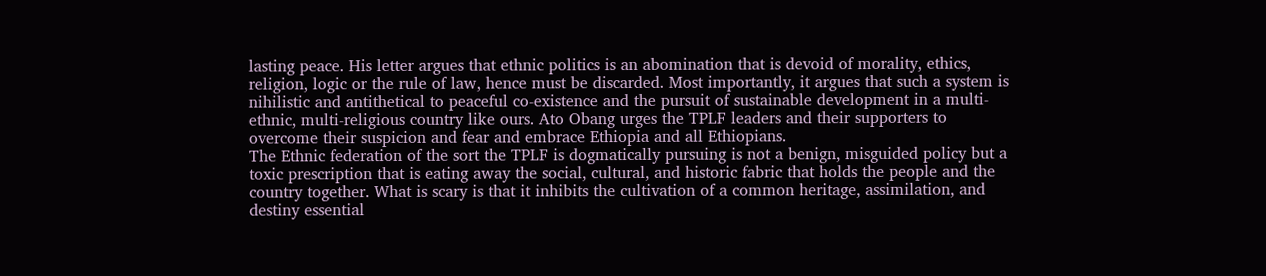lasting peace. His letter argues that ethnic politics is an abomination that is devoid of morality, ethics, religion, logic or the rule of law, hence must be discarded. Most importantly, it argues that such a system is nihilistic and antithetical to peaceful co-existence and the pursuit of sustainable development in a multi-ethnic, multi-religious country like ours. Ato Obang urges the TPLF leaders and their supporters to overcome their suspicion and fear and embrace Ethiopia and all Ethiopians.
The Ethnic federation of the sort the TPLF is dogmatically pursuing is not a benign, misguided policy but a toxic prescription that is eating away the social, cultural, and historic fabric that holds the people and the country together. What is scary is that it inhibits the cultivation of a common heritage, assimilation, and destiny essential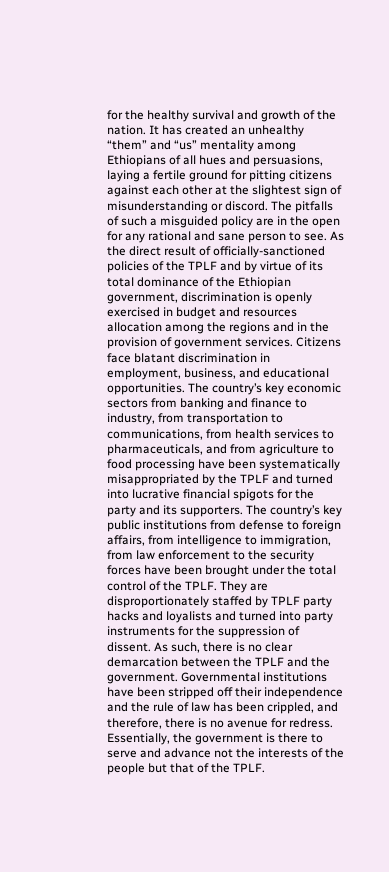for the healthy survival and growth of the nation. It has created an unhealthy “them” and “us” mentality among Ethiopians of all hues and persuasions, laying a fertile ground for pitting citizens against each other at the slightest sign of misunderstanding or discord. The pitfalls of such a misguided policy are in the open for any rational and sane person to see. As the direct result of officially-sanctioned policies of the TPLF and by virtue of its total dominance of the Ethiopian government, discrimination is openly exercised in budget and resources allocation among the regions and in the provision of government services. Citizens face blatant discrimination in employment, business, and educational opportunities. The country’s key economic sectors from banking and finance to industry, from transportation to communications, from health services to pharmaceuticals, and from agriculture to food processing have been systematically misappropriated by the TPLF and turned into lucrative financial spigots for the party and its supporters. The country’s key public institutions from defense to foreign affairs, from intelligence to immigration, from law enforcement to the security forces have been brought under the total control of the TPLF. They are disproportionately staffed by TPLF party hacks and loyalists and turned into party instruments for the suppression of dissent. As such, there is no clear demarcation between the TPLF and the government. Governmental institutions have been stripped off their independence and the rule of law has been crippled, and therefore, there is no avenue for redress. Essentially, the government is there to serve and advance not the interests of the people but that of the TPLF.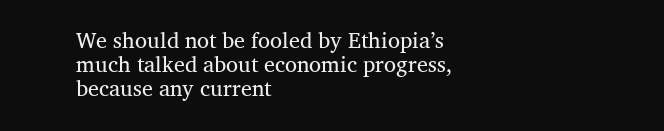We should not be fooled by Ethiopia’s much talked about economic progress, because any current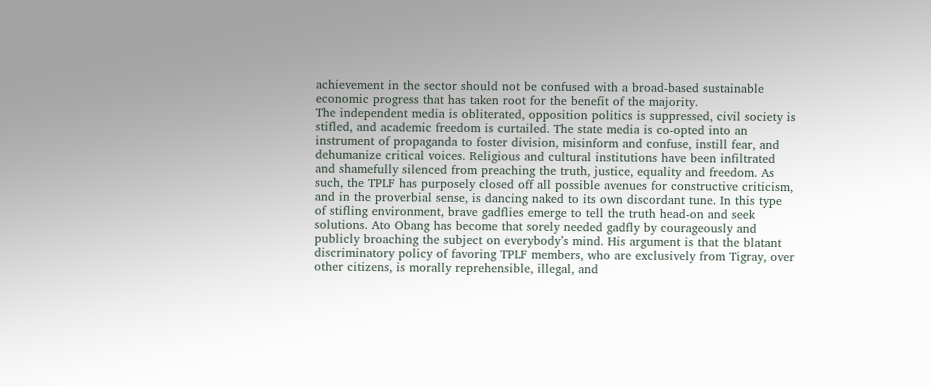achievement in the sector should not be confused with a broad-based sustainable economic progress that has taken root for the benefit of the majority.
The independent media is obliterated, opposition politics is suppressed, civil society is stifled, and academic freedom is curtailed. The state media is co-opted into an instrument of propaganda to foster division, misinform and confuse, instill fear, and dehumanize critical voices. Religious and cultural institutions have been infiltrated and shamefully silenced from preaching the truth, justice, equality and freedom. As such, the TPLF has purposely closed off all possible avenues for constructive criticism, and in the proverbial sense, is dancing naked to its own discordant tune. In this type of stifling environment, brave gadflies emerge to tell the truth head-on and seek solutions. Ato Obang has become that sorely needed gadfly by courageously and publicly broaching the subject on everybody’s mind. His argument is that the blatant discriminatory policy of favoring TPLF members, who are exclusively from Tigray, over other citizens, is morally reprehensible, illegal, and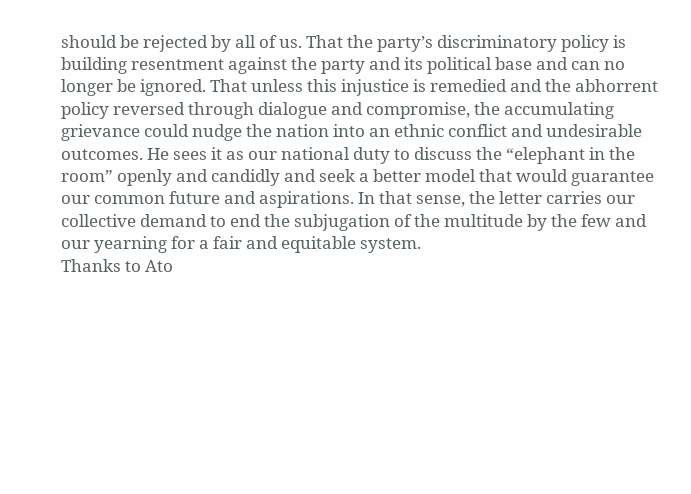should be rejected by all of us. That the party’s discriminatory policy is building resentment against the party and its political base and can no longer be ignored. That unless this injustice is remedied and the abhorrent policy reversed through dialogue and compromise, the accumulating grievance could nudge the nation into an ethnic conflict and undesirable outcomes. He sees it as our national duty to discuss the “elephant in the room” openly and candidly and seek a better model that would guarantee our common future and aspirations. In that sense, the letter carries our collective demand to end the subjugation of the multitude by the few and our yearning for a fair and equitable system.
Thanks to Ato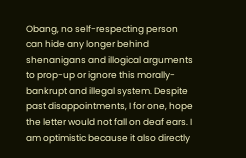Obang, no self-respecting person can hide any longer behind shenanigans and illogical arguments to prop-up or ignore this morally-bankrupt and illegal system. Despite past disappointments, I for one, hope the letter would not fall on deaf ears. I am optimistic because it also directly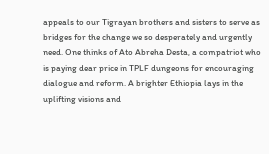appeals to our Tigrayan brothers and sisters to serve as bridges for the change we so desperately and urgently need. One thinks of Ato Abreha Desta, a compatriot who is paying dear price in TPLF dungeons for encouraging dialogue and reform. A brighter Ethiopia lays in the uplifting visions and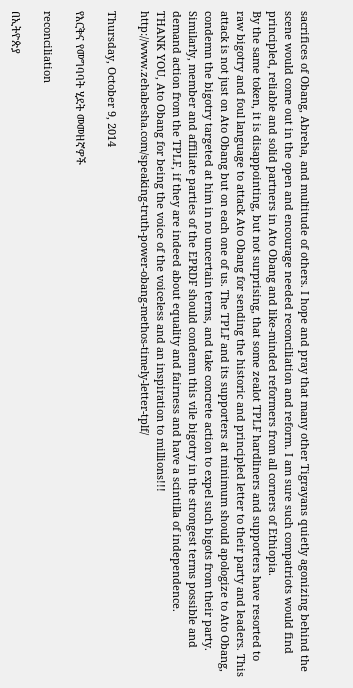sacrifices of Obang, Abreha, and multitude of others. I hope and pray that many other Tigrayans quietly agonizing behind the scene would come out in the open and encourage needed reconciliation and reform. I am sure such compatriots would find principled, reliable and solid partners in Ato Obang and like-minded reformers from all corners of Ethiopia.
By the same token, it is disappointing, but not surprising, that some zealot TPLF hardliners and supporters have resorted to raw bigotry and foul language to attack Ato Obang for sending the historic and principled letter to their party and leaders. This attack is not just on Ato Obang but on each one of us. The TPLF and its supporters at minimum should apologize to Ato Obang, condemn the bigotry targeted at him in no uncertain terms, and take concrete action to expel such bigots from their party. Similarly, member and affiliate parties of the EPRDF should condemn this vile bigotry in the strongest terms possible and demand action from the TPLF, if they are indeed about equality and fairness and have a scintilla of independence.
THANK YOU, Ato Obang for being the voice of the voiceless and an inspiration to millions!!!
http://www.zehabesha.com/speaking-truth-power-obang-methos-timely-letter-tplf/

Thursday, October 9, 2014

የእርቅና የመግባባት ሂደት መመዘኛዎች

reconciliation

በኢትዮጵያ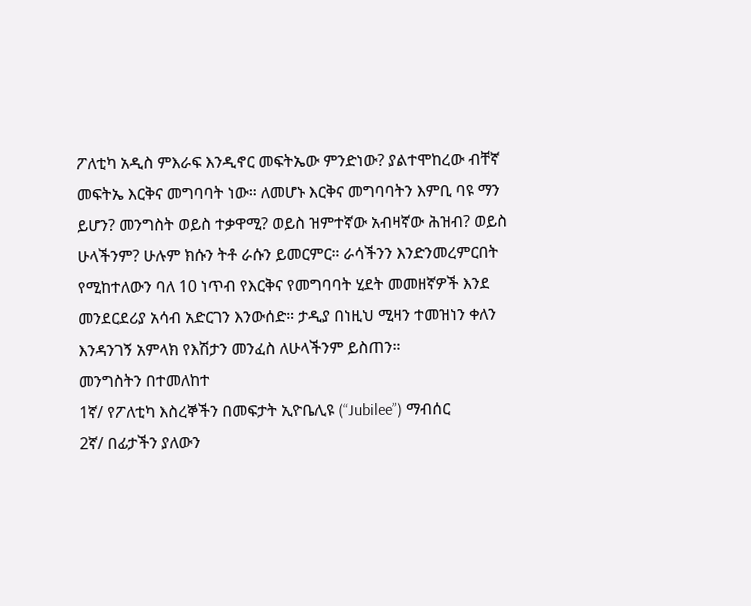ፖለቲካ አዲስ ምእራፍ እንዲኖር መፍትኤው ምንድነው? ያልተሞከረው ብቸኛ መፍትኤ እርቅና መግባባት ነው። ለመሆኑ እርቅና መግባባትን እምቢ ባዩ ማን ይሆን? መንግስት ወይስ ተቃዋሚ? ወይስ ዝምተኛው አብዛኛው ሕዝብ? ወይስ ሁላችንም? ሁሉም ክሱን ትቶ ራሱን ይመርምር። ራሳችንን እንድንመረምርበት  የሚከተለውን ባለ 10 ነጥብ የእርቅና የመግባባት ሂደት መመዘኛዎች እንደ መንደርደሪያ አሳብ አድርገን እንውሰድ። ታዲያ በነዚህ ሚዛን ተመዝነን ቀለን እንዳንገኝ አምላክ የእሽታን መንፈስ ለሁላችንም ይስጠን።
መንግስትን በተመለከተ
1ኛ/ የፖለቲካ እስረኞችን በመፍታት ኢዮቤሊዩ (“Jubilee”) ማብሰር
2ኛ/ በፊታችን ያለውን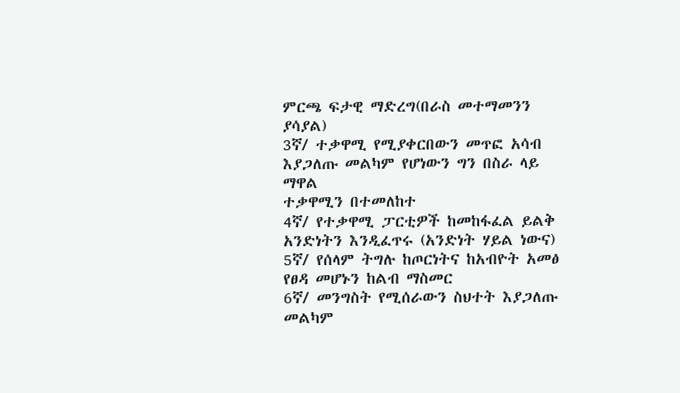ምርጫ ፍታዊ ማድረግ(በራስ መተማመንን ያሳያል)
3ኛ/ ተቃዋሚ የሚያቀርበውን መጥፎ አሳብ እያጋለጡ መልካም የሆነውን ግን በስራ ላይ ማዋል
ተቃዋሚን በተመለከተ
4ኛ/ የተቃዋሚ ፓርቲዎች ከመከፋፈል ይልቅ አንድነትን እንዲፈጥሩ (አንድነት ሃይል ነውና)
5ኛ/ የሰላም ትግሉ ከጦርነትና ከአብዮት አመፅ የፀዳ መሆኑን ከልብ ማስመር
6ኛ/ መንግስት የሚሰራውን ስህተት እያጋለጡ መልካም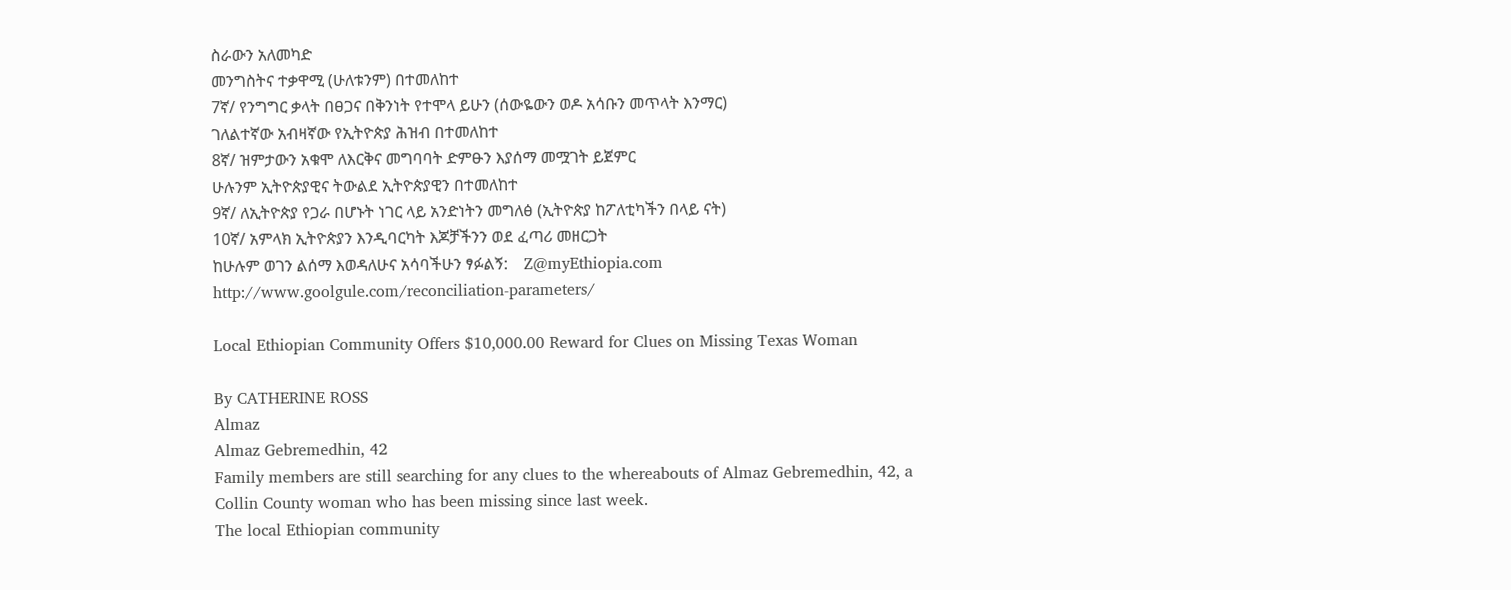ስራውን አለመካድ
መንግስትና ተቃዋሚ (ሁለቱንም) በተመለከተ
7ኛ/ የንግግር ቃላት በፀጋና በቅንነት የተሞላ ይሁን (ሰውዬውን ወዶ አሳቡን መጥላት እንማር)
ገለልተኛው አብዛኛው የኢትዮጵያ ሕዝብ በተመለከተ
8ኛ/ ዝምታውን አቁሞ ለእርቅና መግባባት ድምፁን እያሰማ መሟገት ይጀምር
ሁሉንም ኢትዮጵያዊና ትውልደ ኢትዮጵያዊን በተመለከተ
9ኛ/ ለኢትዮጵያ የጋራ በሆኑት ነገር ላይ አንድነትን መግለፅ (ኢትዮጵያ ከፖለቲካችን በላይ ናት)
10ኛ/ አምላክ ኢትዮጵያን እንዲባርካት እጆቻችንን ወደ ፈጣሪ መዘርጋት
ከሁሉም ወገን ልሰማ እወዳለሁና አሳባችሁን ፃፉልኝ:    Z@myEthiopia.com
http://www.goolgule.com/reconciliation-parameters/

Local Ethiopian Community Offers $10,000.00 Reward for Clues on Missing Texas Woman

By CATHERINE ROSS
Almaz
Almaz Gebremedhin, 42
Family members are still searching for any clues to the whereabouts of Almaz Gebremedhin, 42, a Collin County woman who has been missing since last week.
The local Ethiopian community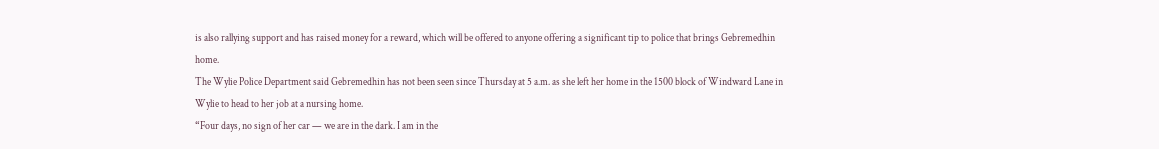is also rallying support and has raised money for a reward, which will be offered to anyone offering a significant tip to police that brings Gebremedhin home.
The Wylie Police Department said Gebremedhin has not been seen since Thursday at 5 a.m. as she left her home in the 1500 block of Windward Lane in Wylie to head to her job at a nursing home.
“Four days, no sign of her car — we are in the dark. I am in the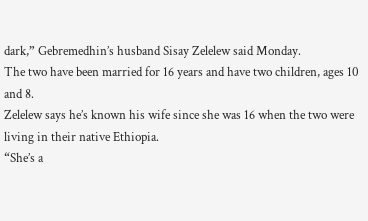dark,” Gebremedhin’s husband Sisay Zelelew said Monday.
The two have been married for 16 years and have two children, ages 10 and 8.
Zelelew says he’s known his wife since she was 16 when the two were living in their native Ethiopia.
“She’s a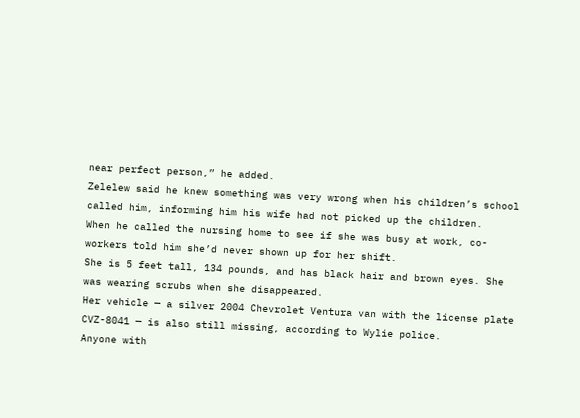near perfect person,” he added.
Zelelew said he knew something was very wrong when his children’s school called him, informing him his wife had not picked up the children.
When he called the nursing home to see if she was busy at work, co-workers told him she’d never shown up for her shift.
She is 5 feet tall, 134 pounds, and has black hair and brown eyes. She was wearing scrubs when she disappeared.
Her vehicle — a silver 2004 Chevrolet Ventura van with the license plate CVZ-8041 — is also still missing, according to Wylie police.
Anyone with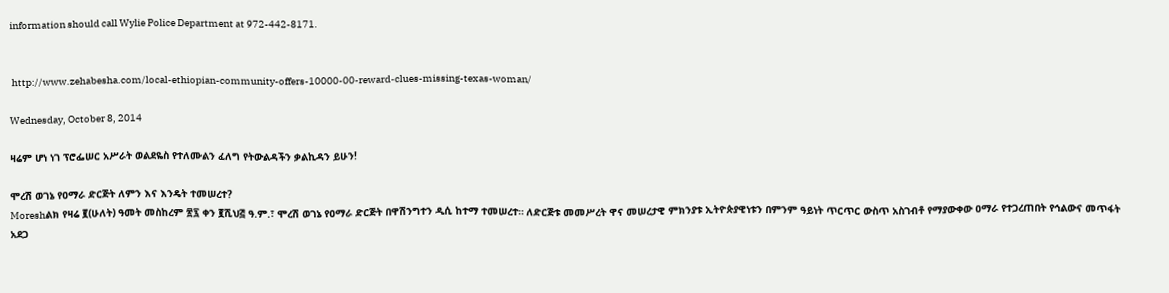information should call Wylie Police Department at 972-442-8171.


 http://www.zehabesha.com/local-ethiopian-community-offers-10000-00-reward-clues-missing-texas-woman/

Wednesday, October 8, 2014

ዛሬም ሆነ ነገ ፕሮፌሠር አሥራት ወልደዬስ የተለሙልን ፈለግ የትውልዳችን ቃልኪዳን ይሁን!

ሞረሽ ወገኔ የዐማራ ድርጅት ለምን እና እንዴት ተመሠረተ?
Moreshልክ የዛሬ ፪(ሁለት) ዓመት መስከረም ፳፯ ቀን ፪ሺህ፭ ዓ.ም.፣ ሞረሽ ወገኔ የዐማራ ድርጅት በዋሽንግተን ዲሲ ከተማ ተመሠረተ። ለድርጅቱ መመሥረት ዋና መሠረታዊ ምክንያቱ ኢትዮጵያዊነቱን በምንም ዓይነት ጥርጥር ውስጥ አስገብቶ የማያውቀው ዐማራ የተጋረጠበት የኅልውና መጥፋት አደጋ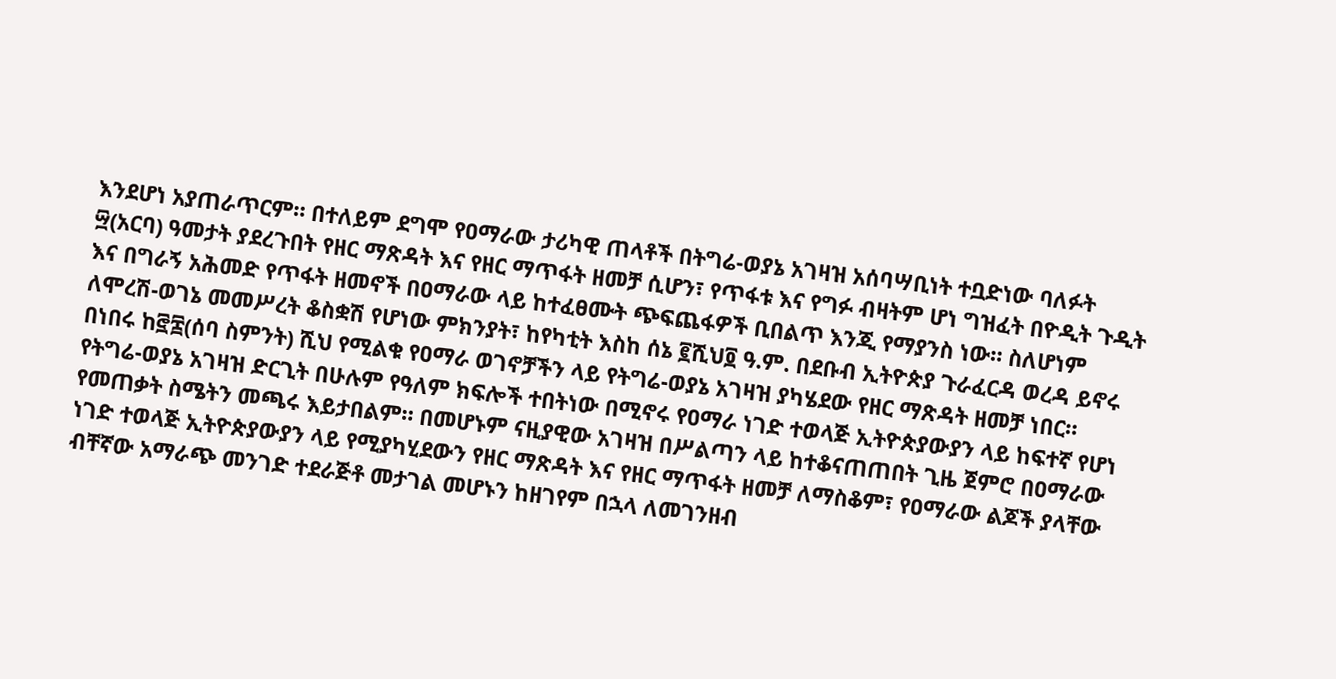እንደሆነ አያጠራጥርም። በተለይም ደግሞ የዐማራው ታሪካዊ ጠላቶች በትግሬ-ወያኔ አገዛዝ አሰባሣቢነት ተቧድነው ባለፉት ፵(አርባ) ዓመታት ያደረጉበት የዘር ማጽዳት እና የዘር ማጥፋት ዘመቻ ሲሆን፣ የጥፋቱ እና የግፉ ብዛትም ሆነ ግዝፈት በዮዲት ጉዲት እና በግራኝ አሕመድ የጥፋት ዘመኖች በዐማራው ላይ ከተፈፀሙት ጭፍጨፋዎች ቢበልጥ እንጂ የማያንስ ነው። ስለሆነም ለሞረሽ-ወገኔ መመሥረት ቆስቋሽ የሆነው ምክንያት፣ ከየካቲት እስከ ሰኔ ፪ሺህ፬ ዓ.ም. በደቡብ ኢትዮጵያ ጉራፈርዳ ወረዳ ይኖሩ በነበሩ ከ፸፰(ሰባ ስምንት) ሺህ የሚልቁ የዐማራ ወገኖቻችን ላይ የትግሬ-ወያኔ አገዛዝ ያካሄደው የዘር ማጽዳት ዘመቻ ነበር።
የትግሬ-ወያኔ አገዛዝ ድርጊት በሁሉም የዓለም ክፍሎች ተበትነው በሚኖሩ የዐማራ ነገድ ተወላጅ ኢትዮጵያውያን ላይ ከፍተኛ የሆነ የመጠቃት ስሜትን መጫሩ እይታበልም። በመሆኑም ናዚያዊው አገዛዝ በሥልጣን ላይ ከተቆናጠጠበት ጊዜ ጀምሮ በዐማራው ነገድ ተወላጅ ኢትዮጵያውያን ላይ የሚያካሂደውን የዘር ማጽዳት እና የዘር ማጥፋት ዘመቻ ለማስቆም፣ የዐማራው ልጆች ያላቸው ብቸኛው አማራጭ መንገድ ተደራጅቶ መታገል መሆኑን ከዘገየም በኋላ ለመገንዘብ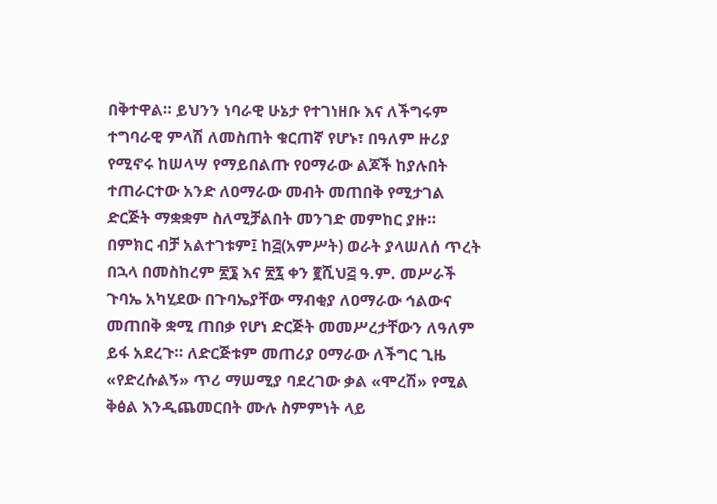በቅተዋል። ይህንን ነባራዊ ሁኔታ የተገነዘቡ እና ለችግሩም ተግባራዊ ምላሽ ለመስጠት ቁርጠኛ የሆኑ፣ በዓለም ዙሪያ የሚኖሩ ከሠላሣ የማይበልጡ የዐማራው ልጆች ከያሉበት ተጠራርተው አንድ ለዐማራው መብት መጠበቅ የሚታገል ድርጅት ማቋቋም ስለሚቻልበት መንገድ መምከር ያዙ። በምክር ብቻ አልተገቱም፤ ከ፭(አምሥት) ወራት ያላሠለሰ ጥረት በኋላ በመስከረም ፳፮ እና ፳፯ ቀን ፪ሺህ፭ ዓ.ም. መሥራች ጉባኤ አካሂደው በጉባኤያቸው ማብቂያ ለዐማራው ኅልውና መጠበቅ ቋሚ ጠበቃ የሆነ ድርጅት መመሥረታቸውን ለዓለም ይፋ አደረጉ። ለድርጅቱም መጠሪያ ዐማራው ለችግር ጊዜ «የድረሱልኝ» ጥሪ ማሠሚያ ባደረገው ቃል «ሞረሽ» የሚል ቅፅል እንዲጨመርበት ሙሉ ስምምነት ላይ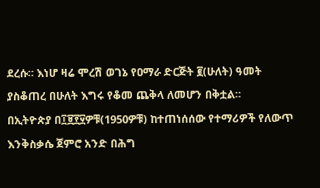ደረሱ። እነሆ ዛሬ ሞረሽ ወገኔ የዐማራ ድርጅት ፪(ሁለት) ዓመት ያስቆጠረ በሁለት እግሩ የቆመ ጨቅላ ለመሆን በቅቷል።
በኢትዮጵያ በ፲፱፻፶ዎቹ(1950ዎቹ) ከተጠነሰሰው የተማሪዎች የለውጥ እንቅስቃሴ ጀምሮ አንድ በሕግ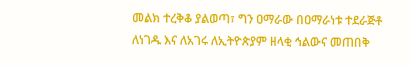መልክ ተረቅቆ ያልወጣ፣ ግን ዐማራው በዐማራነቱ ተደራጅቶ ለነገዱ እና ለአገሩ ለኢትዮጵያም ዘላቂ ኅልውና መጠበቅ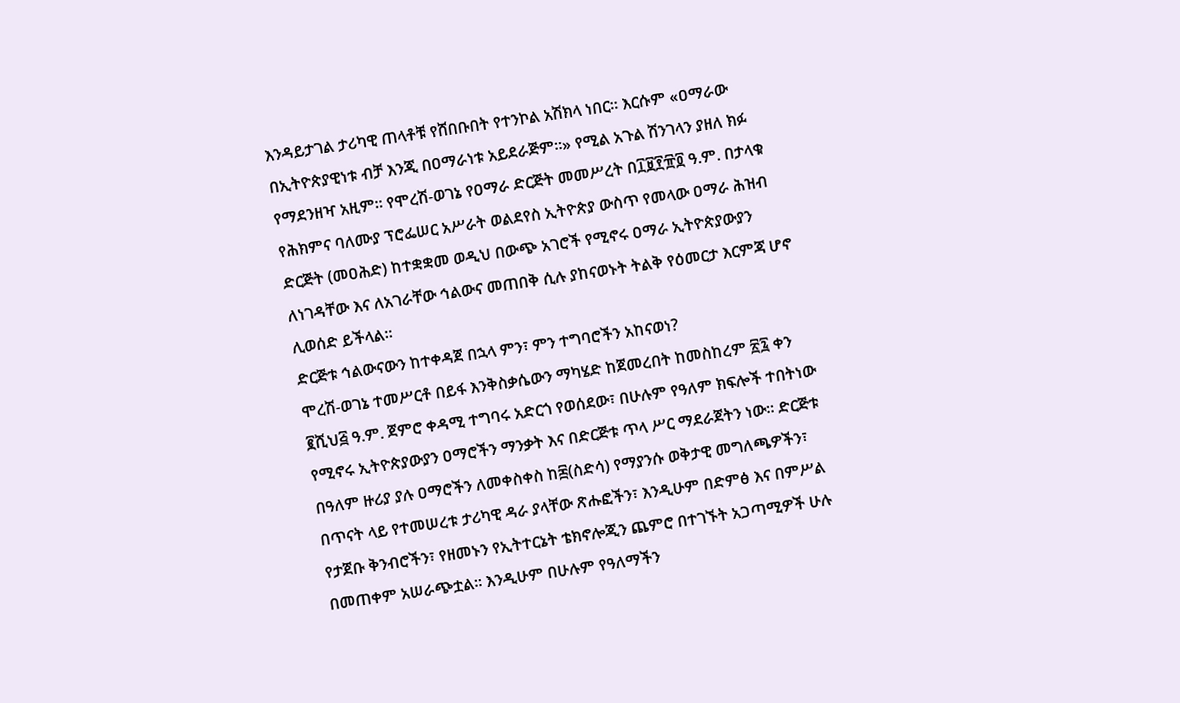እንዳይታገል ታሪካዊ ጠላቶቹ የሸበቡበት የተንኮል አሽክላ ነበር። እርሱም «ዐማራው በኢትዮጵያዊነቱ ብቻ እንጂ በዐማራነቱ አይደራጅም።» የሚል አጉል ሽንገላን ያዘለ ክፉ የማደንዘዣ አዚም። የሞረሽ-ወገኔ የዐማራ ድርጅት መመሥረት በ፲፱፻፹፬ ዓ.ም. በታላቁ የሕክምና ባለሙያ ፕሮፌሠር አሥራት ወልደየስ ኢትዮጵያ ውስጥ የመላው ዐማራ ሕዝብ ድርጅት (መዐሕድ) ከተቋቋመ ወዲህ በውጭ አገሮች የሚኖሩ ዐማራ ኢትዮጵያውያን ለነገዳቸው እና ለአገራቸው ኅልውና መጠበቅ ሲሉ ያከናወኑት ትልቅ የዕመርታ እርምጃ ሆኖ ሊወሰድ ይችላል።
ድርጅቱ ኅልውናውን ከተቀዳጀ በኋላ ምን፣ ምን ተግባሮችን አከናወነ?
ሞረሽ-ወገኔ ተመሥርቶ በይፋ እንቅስቃሴውን ማካሄድ ከጀመረበት ከመስከረም ፳፯ ቀን ፪ሺህ፭ ዓ.ም. ጀምሮ ቀዳሚ ተግባሩ አድርጎ የወሰደው፣ በሁሉም የዓለም ክፍሎች ተበትነው የሚኖሩ ኢትዮጵያውያን ዐማሮችን ማንቃት እና በድርጅቱ ጥላ ሥር ማደራጀትን ነው። ድርጅቱ በዓለም ዙሪያ ያሉ ዐማሮችን ለመቀስቀስ ከ፷(ስድሳ) የማያንሱ ወቅታዊ መግለጫዎችን፣ በጥናት ላይ የተመሠረቱ ታሪካዊ ዳራ ያላቸው ጽሑፎችን፣ እንዲሁም በድምፅ እና በምሥል የታጀቡ ቅንብሮችን፣ የዘመኑን የኢትተርኔት ቴክኖሎጂን ጨምሮ በተገኙት አጋጣሚዎች ሁሉ በመጠቀም አሠራጭቷል። እንዲሁም በሁሉም የዓለማችን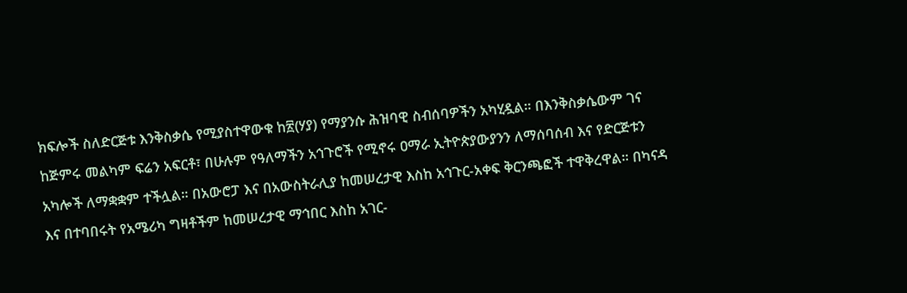ክፍሎች ስለድርጅቱ እንቅስቃሴ የሚያስተዋውቁ ከ፳(ሃያ) የማያንሱ ሕዝባዊ ስብሰባዎችን አካሂዷል። በእንቅስቃሴውም ገና ከጅምሩ መልካም ፍሬን አፍርቶ፣ በሁሉም የዓለማችን አኅጉሮች የሚኖሩ ዐማራ ኢትዮጵያውያንን ለማሰባሰብ እና የድርጅቱን አካሎች ለማቋቋም ተችሏል። በአውሮፓ እና በአውስትራሊያ ከመሠረታዊ እስከ አኅጉር-አቀፍ ቅርንጫፎች ተዋቅረዋል። በካናዳ እና በተባበሩት የአሜሪካ ግዛቶችም ከመሠረታዊ ማኅበር እስከ አገር-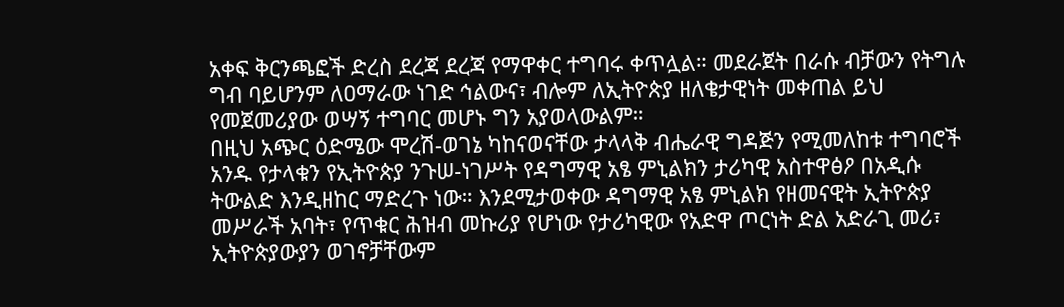አቀፍ ቅርንጫፎች ድረስ ደረጃ ደረጃ የማዋቀር ተግባሩ ቀጥሏል። መደራጀት በራሱ ብቻውን የትግሉ ግብ ባይሆንም ለዐማራው ነገድ ኅልውና፣ ብሎም ለኢትዮጵያ ዘለቄታዊነት መቀጠል ይህ የመጀመሪያው ወሣኝ ተግባር መሆኑ ግን አያወላውልም።
በዚህ አጭር ዕድሜው ሞረሽ-ወገኔ ካከናወናቸው ታላላቅ ብሔራዊ ግዳጅን የሚመለከቱ ተግባሮች አንዱ የታላቁን የኢትዮጵያ ንጉሠ-ነገሥት የዳግማዊ አፄ ምኒልክን ታሪካዊ አስተዋፅዖ በአዲሱ ትውልድ እንዲዘከር ማድረጉ ነው። እንደሚታወቀው ዳግማዊ አፄ ምኒልክ የዘመናዊት ኢትዮጵያ መሥራች አባት፣ የጥቁር ሕዝብ መኩሪያ የሆነው የታሪካዊው የአድዋ ጦርነት ድል አድራጊ መሪ፣ ኢትዮጵያውያን ወገኖቻቸውም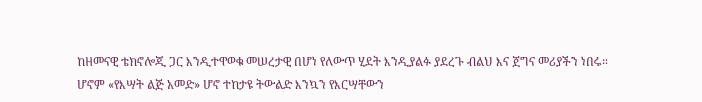ከዘመናዊ ቴክኖሎጂ ጋር እንዲተዋወቁ መሠረታዊ በሆነ የለውጥ ሂደት እንዲያልፉ ያደረጉ ብልህ እና ጀግና መሪያችን ነበሩ። ሆኖም «የእሣት ልጅ አመድ» ሆኖ ተከታዩ ትውልድ እንኳን የእርሣቸውን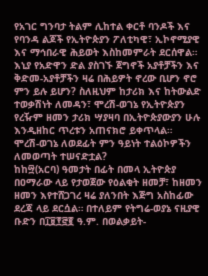የአገር ግንባታ ትልም ሊከተል ቀርቶ ባንዶች እና የባንዳ ልጆች የኢትዮጵያን ፖለቲካዊ፣ ኢኮኖሚያዊ እና ማኅበራዊ ሕይወት እስከመምራት ደርሰዋል። እኒያ የአድዋን ድል ያስገኙ ጀግኖች አያቶቻችን እና ቅድመ-አያቶቻችን ዛሬ በሕይዎት ኖረው ቢሆን ኖሮ ምን ይሉ ይሆን? ስለዚህም ከታሪክ እና ከትውልድ ተወቃሽነት ለመዳን፣ ሞረሽ-ወገኔ የኢትዮጵያን የረዥም ዘመን ታሪክ ሣያዛባ በኢትዮጵያውያን ሁሉ እንዲዘከር ጥረቱን አጠናክሮ ይቀጥላል።
ሞረሽ-ወገኔ ለወደፊት ምን ዓይነት ተልዕኮዎችን ለመወጣት ተሠናድቷል?
ከከ፵(አርባ) ዓመታት በፊት በመላ ኢትዮጵያ በዐማራው ላይ የታወጀው የዕልቂት ዘመቻ፣ ከዘመን ዘመን እየተሸጋገረ ዛሬ ያለንበት እጅግ አስከፊው ደረጃ ላይ ደርሷል። በተለይም የትግሬ-ወያኔ ናዚያዊ ቡድን በ፲፱፻፸፪ ዓ.ም. በወልቃይት-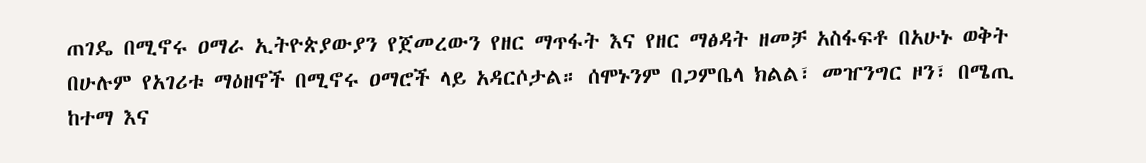ጠገዴ በሚኖሩ ዐማራ ኢትዮጵያውያን የጀመረውን የዘር ማጥፋት እና የዘር ማፅዳት ዘመቻ አስፋፍቶ በአሁኑ ወቅት በሁሉም የአገሪቱ ማዕዘኖች በሚኖሩ ዐማሮች ላይ አዳርሶታል። ሰሞኑንም በጋምቤላ ክልል፣ መዠንግር ዞን፣ በሜጢ ከተማ እና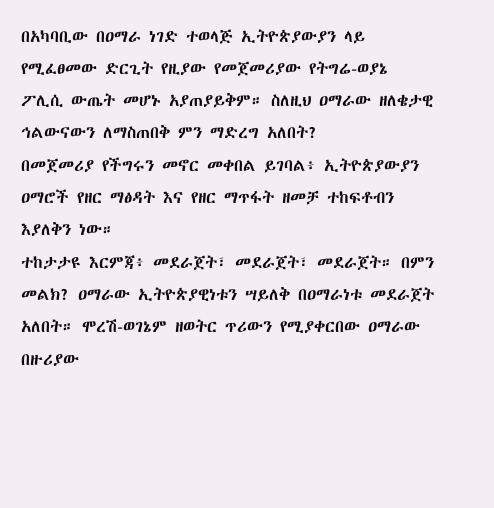በአካባቢው በዐማራ ነገድ ተወላጅ ኢትዮጵያውያን ላይ የሚፈፀመው ድርጊት የዚያው የመጀመሪያው የትግሬ-ወያኔ ፖሊሲ ውጤት መሆኑ አያጠያይቅም። ስለዚህ ዐማራው ዘለቄታዊ ኅልውናውን ለማስጠበቅ ምን ማድረግ አለበት?
በመጀመሪያ የችግሩን መኖር መቀበል ይገባል፥ ኢትዮጵያውያን ዐማሮች የዘር ማፅዳት እና የዘር ማጥፋት ዘመቻ ተከፍቶብን እያለቅን ነው።
ተከታታዩ እርምጃ፥ መደራጀት፣ መደራጀት፣ መደራጀት። በምን መልክ? ዐማራው ኢትዮጵያዊነቱን ሣይለቅ በዐማራነቱ መደራጀት አለበት። ሞረሽ-ወገኔም ዘወትር ጥሪውን የሚያቀርበው ዐማራው በዙሪያው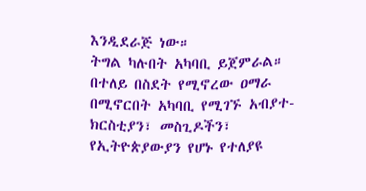እንዲደራጅ ነው።
ትግል ካሉበት አካባቢ ይጀምራል። በተለይ በስደት የሚኖረው ዐማራ በሚኖርበት አካባቢ የሚገኙ አብያተ-ክርስቲያን፣ መስጊዶችን፣ የኢትዮጵያውያን የሆኑ የተለያዩ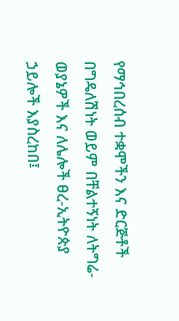የማኅበረሰብ ተቋሞችን እና ድርጅቶች በግዴለሽነት ወይም በቸልተኝነት ለትግሬ-ወያኔዎች እና ለሌሎች ፀረ-ኢትዮጵያ ኃይሎች እያስረከበ፤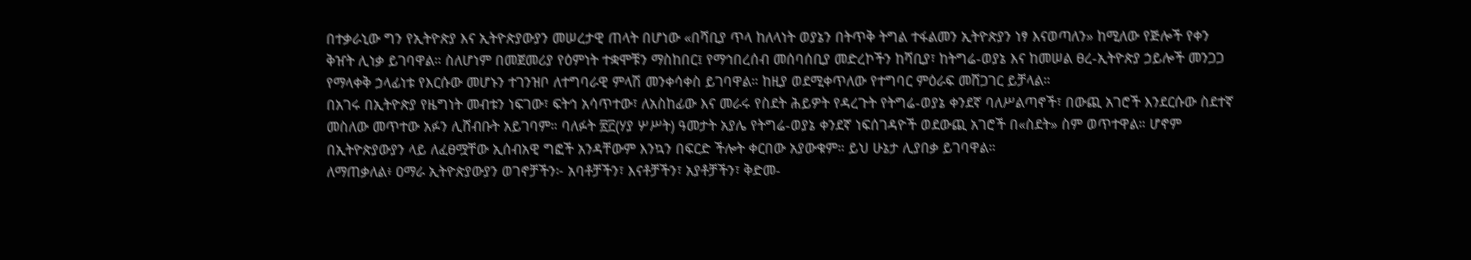በተቃራኒው ግን የኢትዮጵያ እና ኢትዮጵያውያን መሠረታዊ ጠላት በሆነው «በሻቢያ ጥላ ከለላነት ወያኔን በትጥቅ ትግል ተፋልመን ኢትዮጵያን ነፃ እናወጣለን» ከሚለው የጅሎች የቀን ቅዠት ሊነቃ ይገባዋል። ስለሆነም በመጀመሪያ የዕምነት ተቋሞቹን ማስከበር፤ የማኅበረሰብ መሰባሰቢያ መድረኮችን ከሻቢያ፣ ከትግሬ-ወያኔ እና ከመሠል ፀረ-ኢትዮጵያ ኃይሎች መንጋጋ የማላቀቅ ኃላፊነቱ የእርሱው መሆኑን ተገንዝቦ ለተግባራዊ ምላሽ መንቀሳቀስ ይገባዋል። ከዚያ ወደሚቀጥለው የተግባር ምዕራፍ መሸጋገር ይቻላል።
በአገሩ በኢትዮጵያ የዜግነት መብቱን ነፍገው፣ ፍትኅ አሳጥተው፣ ለአስከፊው እና መራሩ የስደት ሕይዎት የዳረጉት የትግሬ-ወያኔ ቀንደኛ ባለሥልጣኖች፣ በውጪ አገሮች እንደርሱው ስደተኛ መስለው መጥተው አፉን ሊሸብቡት አይገባም። ባለፉት ፳፫(ሃያ ሦሥት) ዓመታት አያሌ የትግሬ-ወያኔ ቀንደኛ ነፍሰገዳዮች ወደውጪ አገሮች በ«ስደት» ስም ወጥተዋል። ሆኖም በኢትዮጵያውያን ላይ ለፈፀሟቸው ኢሰብአዊ ግፎች አንዳቸውም እንኳን በፍርድ ችሎት ቀርበው አያውቁም። ይህ ሁኔታ ሊያበቃ ይገባዋል።
ለማጠቃለል፥ ዐማራ ኢትዮጵያውያን ወገኖቻችን፦ አባቶቻችን፣ እናቶቻችን፣ አያቶቻችን፣ ቅድመ-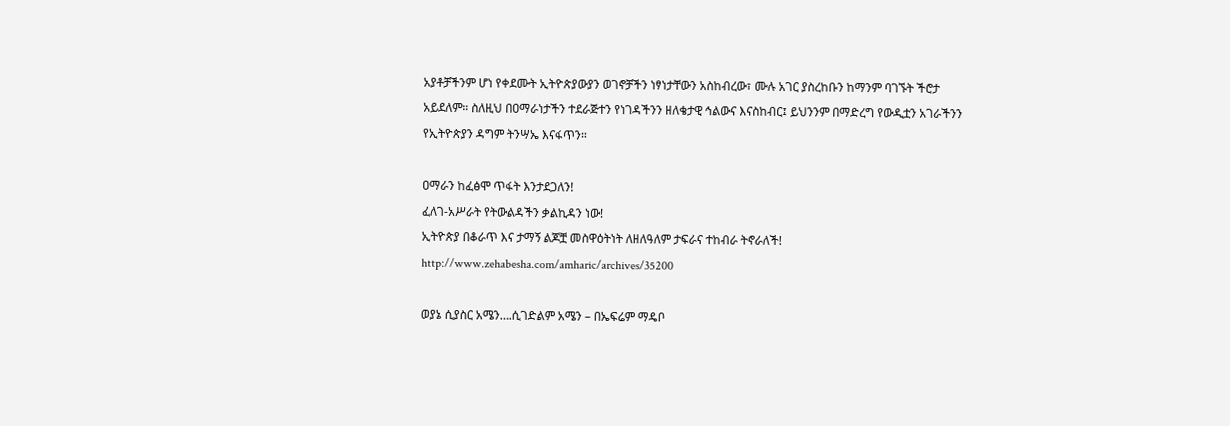አያቶቻችንም ሆነ የቀደሙት ኢትዮጵያውያን ወገኖቻችን ነፃነታቸውን አስከብረው፣ ሙሉ አገር ያስረከቡን ከማንም ባገኙት ችሮታ አይደለም። ስለዚህ በዐማራነታችን ተደራጅተን የነገዳችንን ዘለቄታዊ ኅልውና እናስከብር፤ ይህንንም በማድረግ የውዲቷን አገራችንን የኢትዮጵያን ዳግም ትንሣኤ እናፋጥን።

ዐማራን ከፈፅሞ ጥፋት እንታደጋለን!
ፈለገ-አሥራት የትውልዳችን ቃልኪዳን ነው!
ኢትዮጵያ በቆራጥ እና ታማኝ ልጆቿ መስዋዕትነት ለዘለዓለም ታፍራና ተከብራ ትኖራለች!
http://www.zehabesha.com/amharic/archives/35200

ወያኔ ሲያስር አሜን….ሲገድልም አሜን – በኤፍሬም ማዴቦ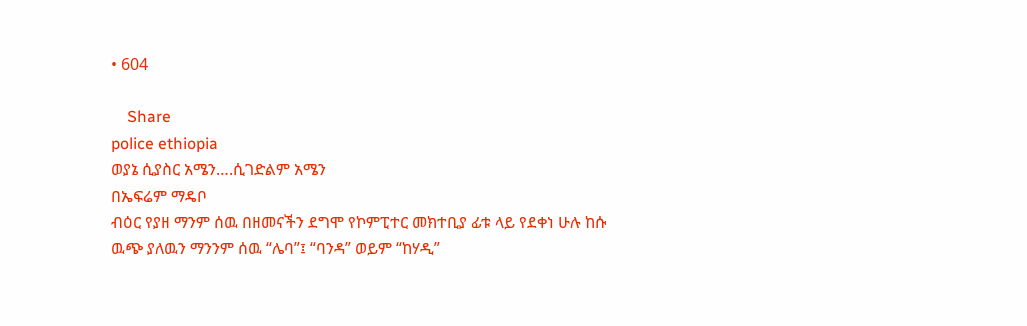• 604

    Share
police ethiopia
ወያኔ ሲያስር አሜን….ሲገድልም አሜን
በኤፍሬም ማዴቦ
ብዕር የያዘ ማንም ሰዉ በዘመናችን ደግሞ የኮምፒተር መክተቢያ ፊቱ ላይ የደቀነ ሁሉ ከሱ ዉጭ ያለዉን ማንንም ሰዉ “ሌባ”፤ “ባንዳ” ወይም “ከሃዲ”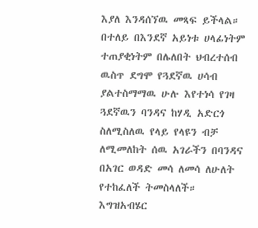እያለ እንዳሰኘዉ መጻፍ ይችላል። በተለይ በእንደኛ አይነቱ ሀላፊነትም ተጠያቂነትም በሌለበት ህብረተሰብ ዉስጥ ደግሞ የጓደኛዉ ሀሳብ ያልተስማማዉ ሁሉ እየተነሳ የገዛ ጓደኛዉን ባንዳና ከሃዲ አድርጎ ስለሚስለዉ የላይ የላዩን ብቻ ለሚመለከት ሰዉ አገራችን በባንዳና በአገር ወዳድ መሳ ለመሳ ለሁለት የተከፈለች ትመስላለች።  እግዝአብሄር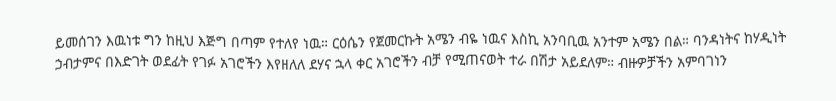ይመሰገን እዉነቱ ግን ከዚህ እጅግ በጣም የተለየ ነዉ። ርዕሴን የጀመርኩት አሜን ብዬ ነዉና እስኪ አንባቢዉ አንተም አሜን በል። ባንዳነትና ከሃዲነት ኃብታምና በእድገት ወደፊት የገፉ አገሮችን እየዘለለ ደሃና ኋላ ቀር አገሮችን ብቻ የሚጠናወት ተራ በሽታ አይደለም። ብዙዎቻችን አምባገነን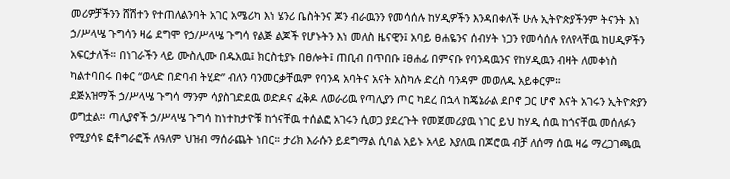መሪዎቻችንን ሸሽተን የተጠለልንባት አገር አሜሪካ እነ ሄንሪ ቤስትንና ጆን ብራዉንን የመሳሰሉ ከሃዲዎችን እንዳበቀለች ሁሉ ኢትዮጵያችንም ትናንት እነ ኃ/ሥላሤ ጉግሳን ዛሬ ደግሞ የኃ/ሥላሤ ጉግሳ የልጅ ልጆች የሆኑትን እነ መለስ ዜናዊን፤ አባይ ፀሐዬንና ሰብሃት ነጋን የመሳሰሉ የለየላቸዉ ከሀዲዎችን አፍርታለች። በነገራችን ላይ ሙስሊሙ በዱአዉ፤ ክርስቲያኑ በፀሎት፤ ጠቢብ በጥበቡ ፤ፀሐፊ በምናቡ የባንዳዉንና የከሃዲዉን ብዛት ለመቀነስ ካልተባበሩ በቀር “ወላድ በድባብ ትሂድ” ብለን ባንመርቃቸዉም የባንዳ አባትና አናት አስካሉ ድረስ ባንዳም መወለዱ አይቀርም።
ደጅአዝማች ኃ/ሥላሤ ጉግሳ ማንም ሳያስገድደዉ ወድዶና ፈቅዶ ለወራሪዉ የጣሊያን ጦር ካደረ በኋላ ከጄኔራል ደቦኖ ጋር ሆኖ እናት አገሩን ኢትዮጵያን ወግቷል። ጣሊያኖች ኃ/ሥላሤ ጉግሳ ከነተከታዮቹ ከጎናቸዉ ተሰልፎ አገሩን ሲወጋ ያደረጉት የመጀመሪያዉ ነገር ይህ ከሃዲ ሰዉ ከጎናቸዉ መሰለፉን የሚያሳዩ ፎቶግራፎች ለዓለም ህዝብ ማሰራጨት ነበር። ታሪክ እራሱን ይደግማል ሲባል አይኑ አላይ እያለዉ በጆሮዉ ብቻ ለሰማ ሰዉ ዛሬ ማረጋገጫዉ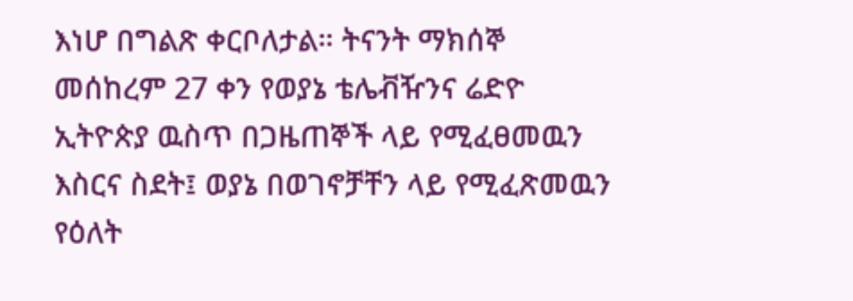እነሆ በግልጽ ቀርቦለታል። ትናንት ማክሰኞ መሰከረም 27 ቀን የወያኔ ቴሌቭዥንና ሬድዮ ኢትዮጵያ ዉስጥ በጋዜጠኞች ላይ የሚፈፀመዉን እስርና ስደት፤ ወያኔ በወገኖቻቸን ላይ የሚፈጽመዉን የዕለት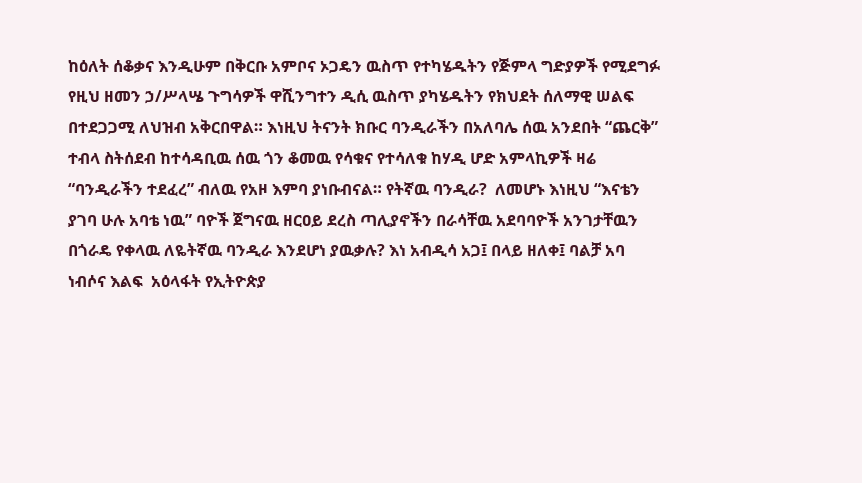ከዕለት ሰቆቃና እንዲሁም በቅርቡ አምቦና ኦጋዴን ዉስጥ የተካሄዱትን የጅምላ ግድያዎች የሚደግፉ የዚህ ዘመን ኃ/ሥላሤ ጉግሳዎች ዋሺንግተን ዲሲ ዉስጥ ያካሄዱትን የክህደት ሰለማዊ ሠልፍ በተደጋጋሚ ለህዝብ አቅርበዋል። እነዚህ ትናንት ክቡር ባንዲራችን በአለባሌ ሰዉ አንደበት “ጨርቅ” ተብላ ስትሰደብ ከተሳዳቢዉ ሰዉ ጎን ቆመዉ የሳቁና የተሳለቁ ከሃዲ ሆድ አምላኪዎች ዛሬ “ባንዲራችን ተደፈረ” ብለዉ የአዞ እምባ ያነቡብናል። የትኛዉ ባንዲራ?  ለመሆኑ እነዚህ “እናቴን ያገባ ሁሉ አባቴ ነዉ” ባዮች ጀግናዉ ዘርዐይ ደረስ ጣሊያኖችን በራሳቸዉ አደባባዮች አንገታቸዉን በጎራዴ የቀላዉ ለዬትኛዉ ባንዲራ እንደሆነ ያዉቃሉ? እነ አብዲሳ አጋ፤ በላይ ዘለቀ፤ ባልቻ አባ ነብሶና እልፍ  አዕላፋት የኢትዮጵያ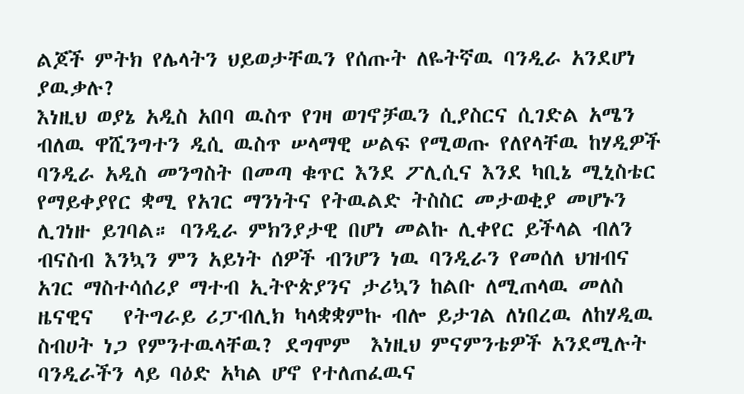ልጆች ምትክ የሌላትን ህይወታቸዉን የሰጡት ለዬትኛዉ ባንዲራ አንደሆነ ያዉቃሉ?
እነዚህ ወያኔ አዲስ አበባ ዉስጥ የገዛ ወገኖቻዉን ሲያስርና ሲገድል አሜን ብለዉ ዋሺንግተን ዲሲ ዉስጥ ሠላማዊ ሠልፍ የሚወጡ የለየላቸዉ ከሃዲዎች ባንዲራ አዲስ መንግስት በመጣ ቁጥር እንደ ፖሊሲና እንደ ካቢኔ ሚኒስቴር የማይቀያየር ቋሚ የአገር ማንነትና የትዉልድ ትስስር መታወቂያ መሆኑን ሊገነዙ ይገባል። ባንዲራ ምክንያታዊ በሆነ መልኩ ሊቀየር ይችላል ብለን ብናስብ እንኳን ምን አይነት ሰዎች ብንሆን ነዉ ባንዲራን የመሰለ ህዝብና አገር ማስተሳሰሪያ ማተብ ኢትዮጵያንና ታሪኳን ከልቡ ለሚጠላዉ መለስ ዜናዊና   የትግራይ ሪፓብሊክ ካላቋቋምኩ ብሎ ይታገል ለነበረዉ ለከሃዲዉ  ስብሀት ነጋ የምንተዉላቸዉ? ደግሞም  እነዚህ ምናምንቴዎች አንደሚሉት ባንዲራችን ላይ ባዕድ አካል ሆኖ የተለጠፈዉና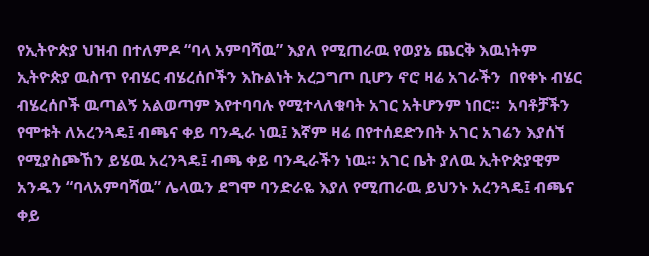የኢትዮጵያ ህዝብ በተለምዶ “ባላ አምባሻዉ” እያለ የሚጠራዉ የወያኔ ጨርቅ እዉነትም ኢትዮጵያ ዉስጥ የብሄር ብሄረሰቦችን እኩልነት አረጋግጦ ቢሆን ኖሮ ዛሬ አገራችን  በየቀኑ ብሄር ብሄረሰቦች ዉጣልኝ አልወጣም እየተባባሉ የሚተላለቁባት አገር አትሆንም ነበር።  አባቶቻችን የሞቱት ለአረንጓዴ፤ ብጫና ቀይ ባንዲራ ነዉ፤ እኛም ዛሬ በየተሰደድንበት አገር አገሬን እያሰኘ የሚያስጮኸን ይሄዉ አረንጓዴ፤ ብጫ ቀይ ባንዲራችን ነዉ። አገር ቤት ያለዉ ኢትዮጵያዊም አንዱን “ባላአምባሻዉ” ሌላዉን ደግሞ ባንድራዬ እያለ የሚጠራዉ ይህንኑ አረንጓዴ፤ ብጫና ቀይ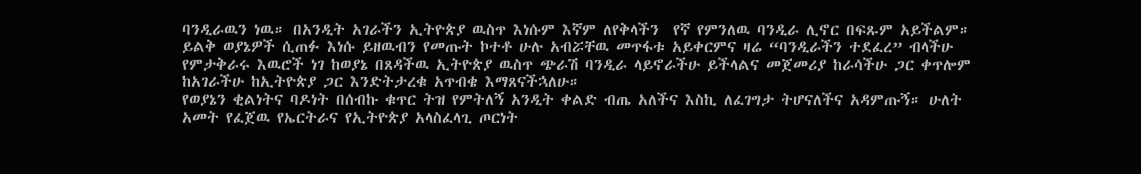ባንዲራዉን ነዉ። በአንዲት አገራችን ኢትዮጵያ ዉስጥ እነሱም እኛም ለየቅላችን  የኛ የምንለዉ ባንዲራ ሊኖር በፍጹም አይችልም። ይልቅ ወያኔዎች ሲጠፉ እነሱ ይዘዉብን የመጡት ኮተቶ ሁሉ አብሯቸዉ መጥፋቱ አይቀርምና ዛሬ “ባንዲራችን ተደፈረ” ብላችሁ የምታቅራሩ እዉሮች ነገ ከወያኔ በጸዳችዉ ኢትዮጵያ ዉስጥ ጭራሽ ባንዲራ ላይኖራችሁ ይችላልና መጀመሪያ ከራሳችሁ ጋር ቀጥሎም ከአገራችሁ ከኢትዮጵያ ጋር እንድትታረቁ አጥብቄ እማጸናችኋለሁ።
የወያኔን ቂልነትና ባዶነት በሰብኩ ቁጥር ትዝ የምትለኝ አንዲት ቀልድ ብጤ አለችና እስኪ ለፈገግታ ትሆናለችና አዳምጡኝ። ሁለት አመት የፈጀዉ የኤርትራና የኢትዮጵያ አላስፈላጊ ጦርነት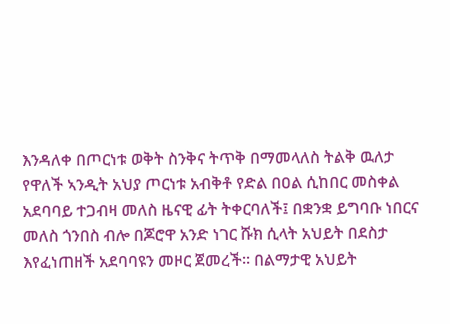እንዳለቀ በጦርነቱ ወቅት ስንቅና ትጥቅ በማመላለስ ትልቅ ዉለታ የዋለች ኣንዲት አህያ ጦርነቱ አብቅቶ የድል በዐል ሲከበር መስቀል አደባባይ ተጋብዛ መለስ ዜናዊ ፊት ትቀርባለች፤ በቋንቋ ይግባቡ ነበርና መለስ ጎንበስ ብሎ በጆሮዋ አንድ ነገር ሹክ ሲላት አህይት በደስታ እየፈነጠዘች አደባባዩን መዞር ጀመረች። በልማታዊ አህይት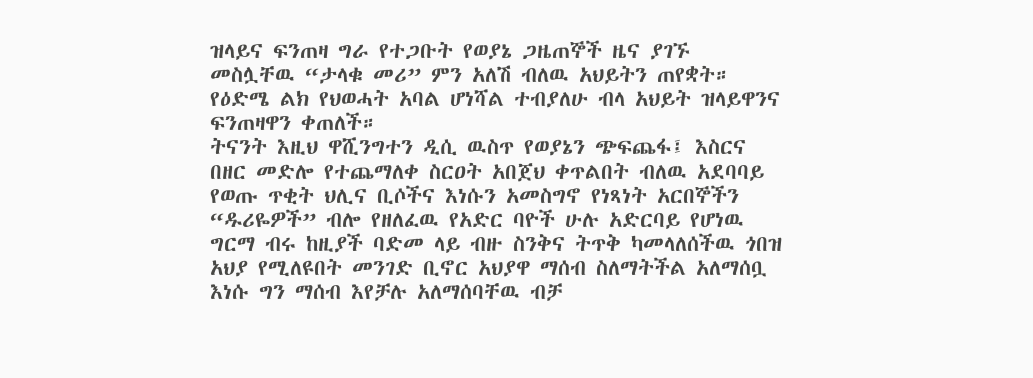ዝላይና ፍንጠዛ ግራ የተጋቡት የወያኔ ጋዜጠኞች ዜና ያገኙ መስሏቸዉ “ታላቁ መሪ” ምን አለሽ ብለዉ አህይትን ጠየቋት። የዕድሜ ልክ የህወሓት አባል ሆነሻል ተብያለሁ ብላ አህይት ዝላይዋንና ፍንጠዛዋን ቀጠለች።
ትናንት እዚህ ዋሺንግተን ዲሲ ዉስጥ የወያኔን ጭፍጨፋ፤ እስርና በዘር መድሎ የተጨማለቀ ስርዐት አበጀህ ቀጥልበት ብለዉ አደባባይ የወጡ ጥቂት ህሊና ቢሶችና እነሱን አመስግኖ የነጻነት አርበኞችን “ዱሪዬዎች” ብሎ የዘለፈዉ የአድር ባዮች ሁሉ አድርባይ የሆነዉ  ግርማ ብሩ ከዚያች ባድመ ላይ ብዙ ስንቅና ትጥቅ ካመላለሰችዉ ጎበዝ አህያ የሚለዩበት መንገድ ቢኖር አህያዋ ማሰብ ስለማትችል አለማሰቧ እነሱ ግን ማሰብ እየቻሉ አለማሰባቸዉ ብቻ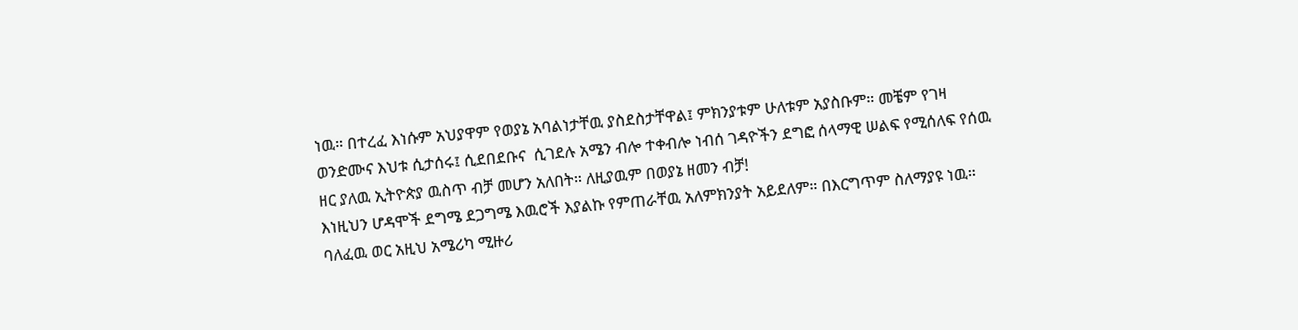ነዉ። በተረፈ እነሱም አህያዋም የወያኔ አባልነታቸዉ ያስደስታቸዋል፤ ምክንያቱም ሁለቱም አያስቡም። መቼም የገዛ ወንድሙና እህቱ ሲታሰሩ፤ ሲደበደቡና  ሲገደሉ አሜን ብሎ ተቀብሎ ነብሰ ገዳዮችን ደግፎ ሰላማዊ ሠልፍ የሚሰለፍ የሰዉ ዘር ያለዉ ኢትዮጵያ ዉስጥ ብቻ መሆን አለበት። ለዚያዉም በወያኔ ዘመን ብቻ!
እነዚህን ሆዳሞች ደግሜ ደጋግሜ እዉሮች እያልኩ የምጠራቸዉ አለምክንያት አይደለም። በእርግጥም ስለማያዩ ነዉ። ባለፈዉ ወር አዚህ አሜሪካ ሚዙሪ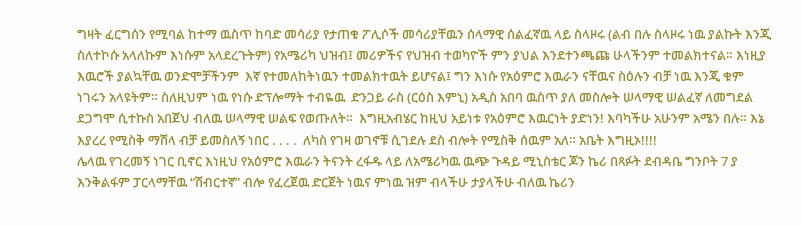ግዛት ፈርግሰን የሚባል ከተማ ዉስጥ ከባድ መሳሪያ የታጠቁ ፖሊሶች መሳሪያቸዉን ሰላማዊ ሰልፈኛዉ ላይ ስላዞሩ (ልብ በሉ ስላዞሩ ነዉ ያልኩት እንጂ ስለተኮሱ አላለኩም እነሱም አላደረጉትም) የአሜሪካ ህዝብ፤ መሪዎችና የህዝብ ተወካዮች ምን ያህል እንደተንጫጩ ሁላችንም ተመልክተናል። እነዚያ እዉሮች ያልኳቸዉ ወንድሞቻችንም  እኛ የተመለከትነዉን ተመልክተዉት ይሆናል፤ ግን እነሱ የአዕምሮ እዉራን ናቸዉና ስዕሉን ብቻ ነዉ እንጂ ቁም ነገሩን አላዩትም። ስለዚህም ነዉ የነሱ ድፕሎማት ተብዬዉ  ድንጋይ ራስ (ርዕስ እምኒ) አዲስ አበባ ዉስጥ ያለ መስሎት ሠላማዊ ሠልፈኛ ለመግደል ደጋግሞ ሲተኩስ አበጀህ ብለዉ ሠላማዊ ሠልፍ የወጡለት።  እግዚአብሄር ከዚህ አይነቱ የአዕምሮ እዉርነት ያድነን! እባካችሁ አሁንም አሜን በሉ። እኔ እያረረ የሚስቅ ማሽላ ብቻ ይመስለኝ ነበር . . . .  ለካስ የገዛ ወገኖቹ ሲገደሉ ደስ ብሎት የሚስቅ ሰዉም አለ። አቤት እግዚኦ!!!!
ሌላዉ የገረመኝ ነገር ቢኖር እነዚህ የአዕምሮ እዉራን ትናንት ረፋዱ ላይ ለአሜሪካዉ ዉጭ ጉዳይ ሚኒስቴር ጆን ኬሪ በጻፉት ደብዳቤ ግንቦት 7 ያ እንቅልፋም ፓርላማቸዉ “ሽብርተኛ” ብሎ የፈረጀዉ ድርጀት ነዉና ምነዉ ዝም ብላችሁ ታያላችሁ ብለዉ ኬሪን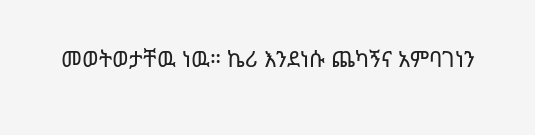መወትወታቸዉ ነዉ። ኬሪ እንደነሱ ጨካኝና አምባገነን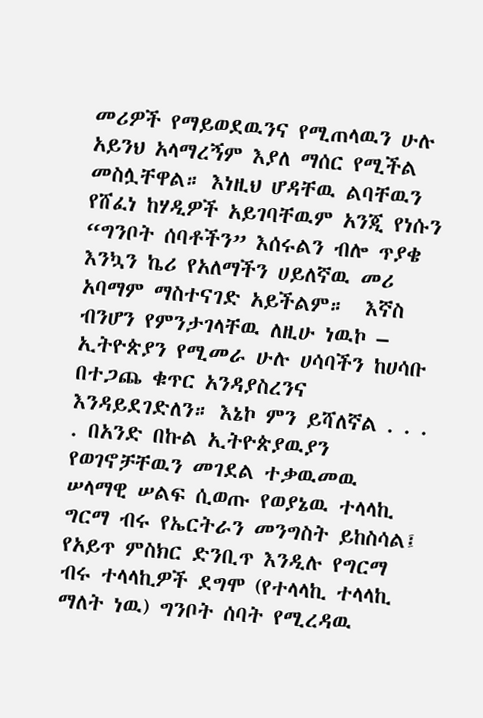መሪዎች የማይወደዉንና የሚጠላዉን ሁሉ አይንህ አላማረኝም እያለ ማሰር የሚችል መስሏቸዋል። እነዚህ ሆዳቸዉ ልባቸዉን የሸፈነ ከሃዲዎች አይገባቸዉም አንጂ የነሱን “ግንቦት ሰባቶችን” እሰሩልን ብሎ ጥያቄ እንኳን ኬሪ የአለማችን ሀይለኛዉ መሪ አባማም ማስተናገድ አይችልም።  እኛስ ብንሆን የምንታገላቸዉ ለዚሁ ነዉኮ – ኢትዮጵያን የሚመራ ሁሉ ሀሳባችን ከሀሳቡ በተጋጨ ቁጥር አንዳያስረንና እንዳይደገድለን። እኔኮ ምን ይሻለኛል . . . . በአንድ በኩል ኢትዮጵያዉያን የወገኖቻቸዉን መገደል ተቃዉመዉ ሠላማዊ ሠልፍ ሲወጡ የወያኔዉ ተላላኪ ግርማ ብሩ የኤርትራን መንግስት ይከስሳል፤ የአይጥ ምስክር ድንቢጥ እንዲሉ የግርማ ብሩ ተላላኪዎች ደግሞ (የተላላኪ ተላላኪ ማለት ነዉ) ግንቦት ሰባት የሚረዳዉ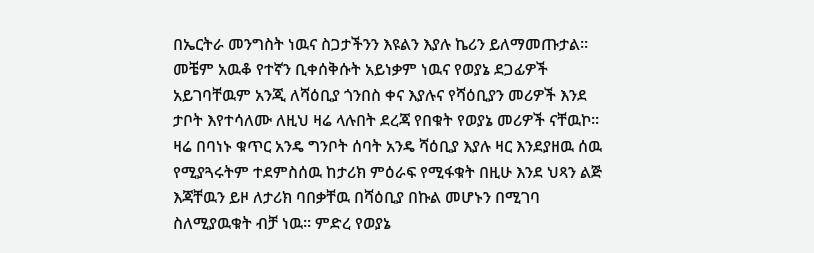በኤርትራ መንግስት ነዉና ስጋታችንን እዩልን እያሉ ኬሪን ይለማመጡታል። መቼም አዉቆ የተኛን ቢቀሰቅሱት አይነቃም ነዉና የወያኔ ደጋፊዎች አይገባቸዉም አንጂ ለሻዕቢያ ጎንበስ ቀና እያሉና የሻዕቢያን መሪዎች እንደ ታቦት እየተሳለሙ ለዚህ ዛሬ ላሉበት ደረጃ የበቁት የወያኔ መሪዎች ናቸዉኮ። ዛሬ በባነኑ ቁጥር አንዴ ግንቦት ሰባት አንዴ ሻዕቢያ እያሉ ዛር እንደያዘዉ ሰዉ የሚያጓሩትም ተደምስሰዉ ከታሪክ ምዕራፍ የሚፋቁት በዚሁ እንደ ህጻን ልጅ እጃቸዉን ይዞ ለታሪክ ባበቃቸዉ በሻዕቢያ በኩል መሆኑን በሚገባ ስለሚያዉቁት ብቻ ነዉ። ምድረ የወያኔ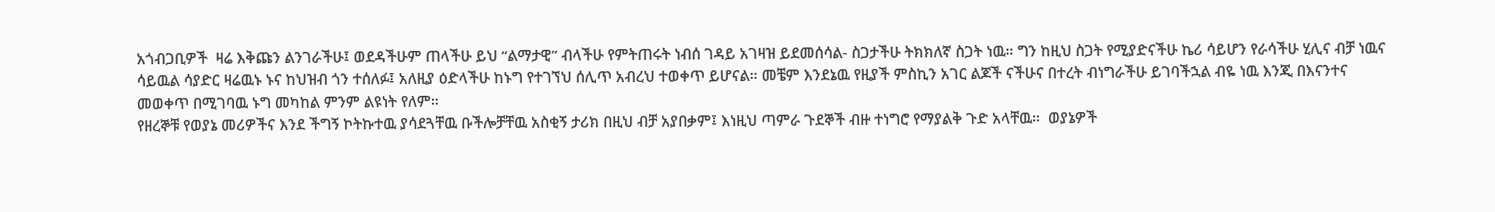አጎብጋቢዎች  ዛሬ እቅጩን ልንገራችሁ፤ ወደዳችሁም ጠላችሁ ይህ “ልማታዊ” ብላችሁ የምትጠሩት ነብሰ ገዳይ አገዛዝ ይደመሰሳል- ስጋታችሁ ትክክለኛ ስጋት ነዉ። ግን ከዚህ ስጋት የሚያድናችሁ ኬሪ ሳይሆን የራሳችሁ ሂሊና ብቻ ነዉና ሳይዉል ሳያድር ዛሬዉኑ ኑና ከህዝብ ጎን ተሰለፉ፤ አለዚያ ዕድላችሁ ከኑግ የተገኘህ ሰሊጥ አብረህ ተወቀጥ ይሆናል። መቼም እንደኔዉ የዚያች ምስኪን አገር ልጆች ናችሁና በተረት ብነግራችሁ ይገባችኋል ብዬ ነዉ እንጂ በእናንተና መወቀጥ በሚገባዉ ኑግ መካከል ምንም ልዩነት የለም።
የዘረኞቹ የወያኔ መሪዎችና እንደ ችግኝ ኮትኩተዉ ያሳደጓቸዉ ቡችሎቻቸዉ አስቂኝ ታሪክ በዚህ ብቻ አያበቃም፤ እነዚህ ጣምራ ጉደኞች ብዙ ተነግሮ የማያልቅ ጉድ አላቸዉ።  ወያኔዎች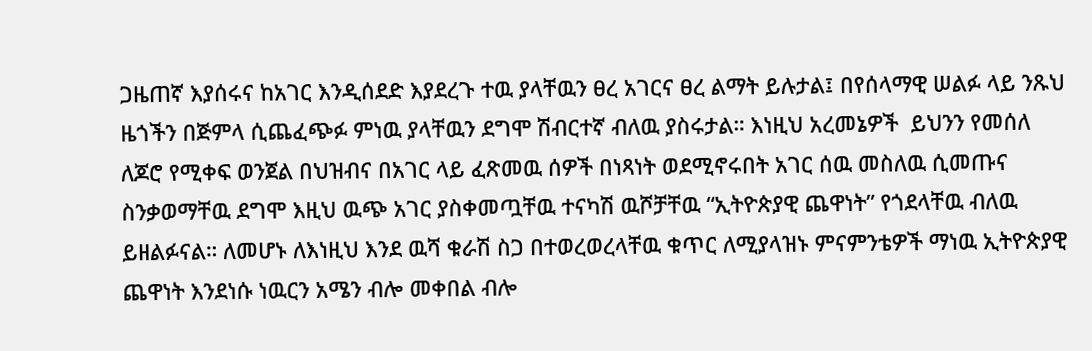ጋዜጠኛ እያሰሩና ከአገር እንዲሰደድ እያደረጉ ተዉ ያላቸዉን ፀረ አገርና ፀረ ልማት ይሉታል፤ በየሰላማዊ ሠልፉ ላይ ንጹህ ዜጎችን በጅምላ ሲጨፈጭፉ ምነዉ ያላቸዉን ደግሞ ሽብርተኛ ብለዉ ያስሩታል። እነዚህ አረመኔዎች  ይህንን የመሰለ ለጆሮ የሚቀፍ ወንጀል በህዝብና በአገር ላይ ፈጽመዉ ሰዎች በነጻነት ወደሚኖሩበት አገር ሰዉ መስለዉ ሲመጡና ስንቃወማቸዉ ደግሞ እዚህ ዉጭ አገር ያስቀመጧቸዉ ተናካሽ ዉሾቻቸዉ “ኢትዮጵያዊ ጨዋነት” የጎደላቸዉ ብለዉ ይዘልፉናል። ለመሆኑ ለእነዚህ እንደ ዉሻ ቁራሽ ስጋ በተወረወረላቸዉ ቁጥር ለሚያላዝኑ ምናምንቴዎች ማነዉ ኢትዮጵያዊ ጨዋነት እንደነሱ ነዉርን አሜን ብሎ መቀበል ብሎ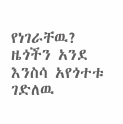የነገራቸዉ? ዜጎችን አንደ እንስሳ አየጎተቱ ገድለዉ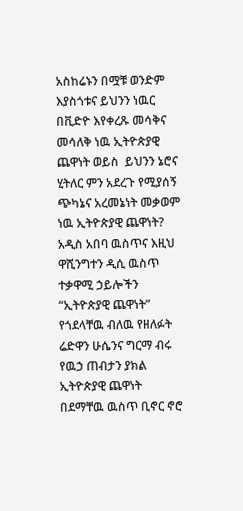አስከሬኑን በሟቹ ወንድም እያስጎቱና ይህንን ነዉር በቪድዮ እየቀረጹ መሳቅና መሳለቅ ነዉ ኢትዮጵያዊ ጨዋነት ወይስ  ይህንን ኔሮና ሂትለር ምን አደረጉ የሚያሰኝ ጭካኔና አረመኔነት መቃወም ነዉ ኢትዮጵያዊ ጨዋነት? አዲስ አበባ ዉስጥና እዚህ ዋሺንግተን ዲሲ ዉስጥ ተቃዋሚ ኃይሎችን “ኢትዮጵያዊ ጨዋነት” የጎደላቸዉ ብለዉ የዘለፉት ሬድዋን ሁሴንና ግርማ ብሩ የዉኃ ጠብታን ያክል ኢትዮጵያዊ ጨዋነት በደማቸዉ ዉስጥ ቢኖር ኖሮ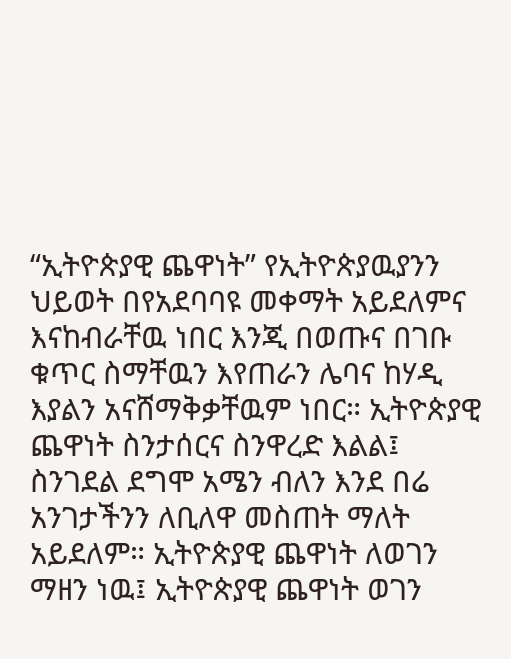“ኢትዮጵያዊ ጨዋነት” የኢትዮጵያዉያንን ህይወት በየአደባባዩ መቀማት አይደለምና እናከብራቸዉ ነበር እንጂ በወጡና በገቡ ቁጥር ስማቸዉን እየጠራን ሌባና ከሃዲ እያልን አናሸማቅቃቸዉም ነበር። ኢትዮጵያዊ ጨዋነት ስንታሰርና ስንዋረድ እልል፤ ስንገደል ደግሞ አሜን ብለን እንደ በሬ አንገታችንን ለቢለዋ መስጠት ማለት አይደለም። ኢትዮጵያዊ ጨዋነት ለወገን ማዘን ነዉ፤ ኢትዮጵያዊ ጨዋነት ወገን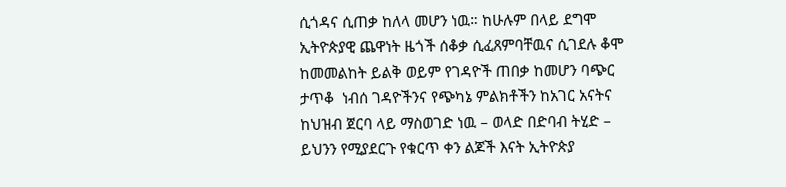ሲጎዳና ሲጠቃ ከለላ መሆን ነዉ። ከሁሉም በላይ ደግሞ ኢትዮጵያዊ ጨዋነት ዜጎች ሰቆቃ ሲፈጸምባቸዉና ሲገደሉ ቆሞ ከመመልከት ይልቅ ወይም የገዳዮች ጠበቃ ከመሆን ባጭር ታጥቆ  ነብሰ ገዳዮችንና የጭካኔ ምልክቶችን ከአገር አናትና ከህዝብ ጀርባ ላይ ማስወገድ ነዉ – ወላድ በድባብ ትሂድ – ይህንን የሚያደርጉ የቁርጥ ቀን ልጆች እናት ኢትዮጵያ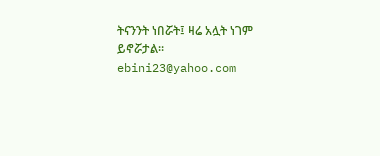ትናንንት ነበሯት፤ ዛሬ አሏት ነገም ይኖሯታል።
ebini23@yahoo.com